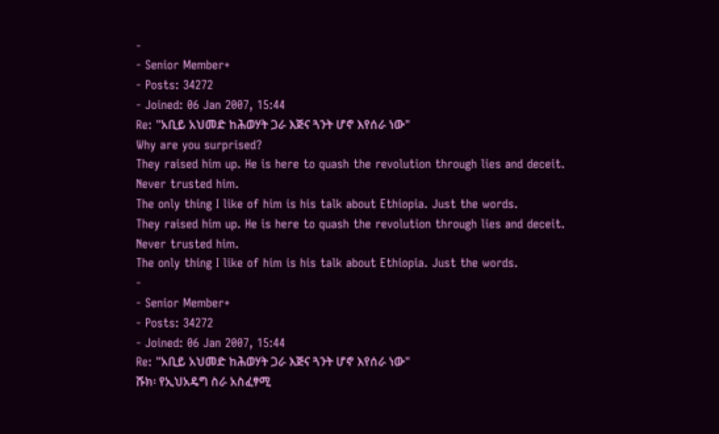-
- Senior Member+
- Posts: 34272
- Joined: 06 Jan 2007, 15:44
Re: "አቢይ አህመድ ከሕወሃት ጋራ እጅና ጓንት ሆኖ እየሰራ ነው"
Why are you surprised?
They raised him up. He is here to quash the revolution through lies and deceit.
Never trusted him.
The only thing I like of him is his talk about Ethiopia. Just the words.
They raised him up. He is here to quash the revolution through lies and deceit.
Never trusted him.
The only thing I like of him is his talk about Ethiopia. Just the words.
-
- Senior Member+
- Posts: 34272
- Joined: 06 Jan 2007, 15:44
Re: "አቢይ አህመድ ከሕወሃት ጋራ እጅና ጓንት ሆኖ እየሰራ ነው"
ሹክ፡ የኢህአዴግ ስራ አስፈፃሚ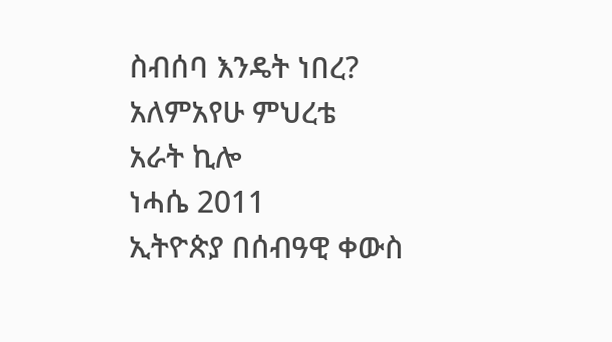ስብሰባ እንዴት ነበረ?
አለምአየሁ ምህረቴ
አራት ኪሎ
ነሓሴ 2011
ኢትዮጵያ በሰብዓዊ ቀውስ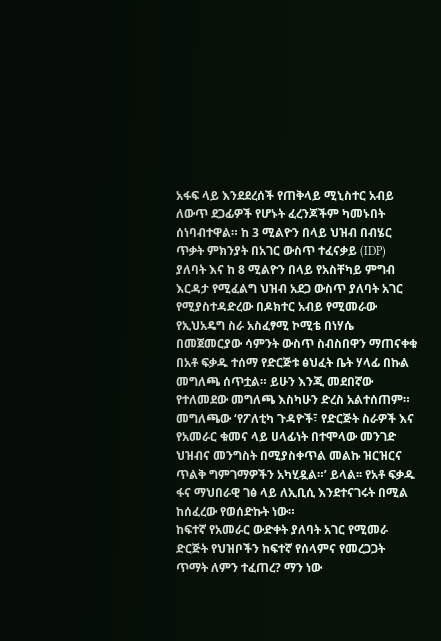አፋፍ ላይ እንደደረሰች የጠቅላይ ሚኒስተር አብይ ለውጥ ደጋፊዎች የሆኑት ፈረንጆችም ካመኑበት ሰነባብተዋል። ከ 3 ሚልዮን በላይ ህዝብ በብሄር ጥቃት ምክንያት በአገር ውስጥ ተፈናቃይ (IDP) ያለባት እና ከ 8 ሚልዮን በላይ የአስቸካይ ምግብ እርዳታ የሚፈልግ ህዝብ አደጋ ውስጥ ያለባት አገር የሚያስተዳድረው በዶክተር አብይ የሚመራው የኢህአዴግ ስራ አስፈፃሚ ኮሚቴ በነሃሴ በመጀመርያው ሳምንት ውስጥ ስብስበዋን ማጠናቀቁ በአቶ ፍቃዱ ተሰማ የድርጅቱ ፅህፈት ቤት ሃላፊ በኩል መግለጫ ሰጥቷል። ይሁን እንጂ መደበኛው የተለመደው መግለጫ እስካሁን ድረስ አልተሰጠም።
መግለጫው ‘የፖለቲካ ጉዳዮች፣ የድርጅት ስራዎች እና የአመራር ቁመና ላይ ሀላፊነት በተሞላው መንገድ ህዝብና መንግስት በሚያስቀጥል መልኩ ዝርዝርና ጥልቅ ግምገማዎችን አካሂዷል።’ ይላል፡፡ የአቶ ፍቃዱ ፋና ማህበራዊ ገፅ ላይ ለኢቢሲ እንደተናገሩት በሚል ከሰፈረው የወሰድኩት ነው።
ከፍተኛ የአመራር ውድቀት ያለባት አገር የሚመራ ድርጅት የህዝቦችን ከፍተኛ የሰላምና የመረጋጋት ጥማት ለምን ተፈጠረ? ማን ነው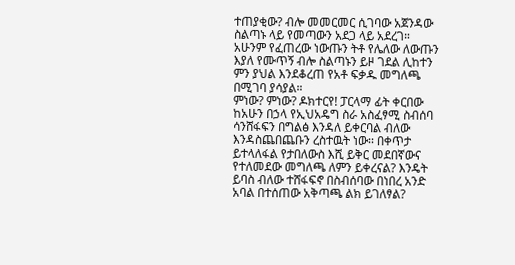ተጠያቂው? ብሎ መመርመር ሲገባው አጀንዳው ስልጣኑ ላይ የመጣውን አደጋ ላይ አደረገ። አሁንም የፈጠረው ነውጡን ትቶ የሌለው ለውጡን እያለ የሙጥኝ ብሎ ስልጣኑን ይዞ ገደል ሊከተን ምን ያህል እንደቆረጠ የአቶ ፍቃዱ መግለጫ በሚገባ ያሳያል።
ምነው? ምነው? ዶክተርየ! ፓርላማ ፊት ቀርበው ከአሁን በኃላ የኢህአዴግ ስራ አስፈፃሚ ስብሰባ ሳንሸፋፍን በግልፅ እንዳለ ይቀርባል ብለው እንዳስጨበጨቡን ረስተዉት ነው፡፡ በቀጥታ ይተላለፋል የታበለውስ እሺ ይቅር መደበኛውና የተለመደው መግለጫ ለምን ይቀረናል? እንዴት ይባስ ብለው ተሸፋፍኖ በስብሰባው በነበረ አንድ አባል በተሰጠው አቅጣጫ ልክ ይገለፃል?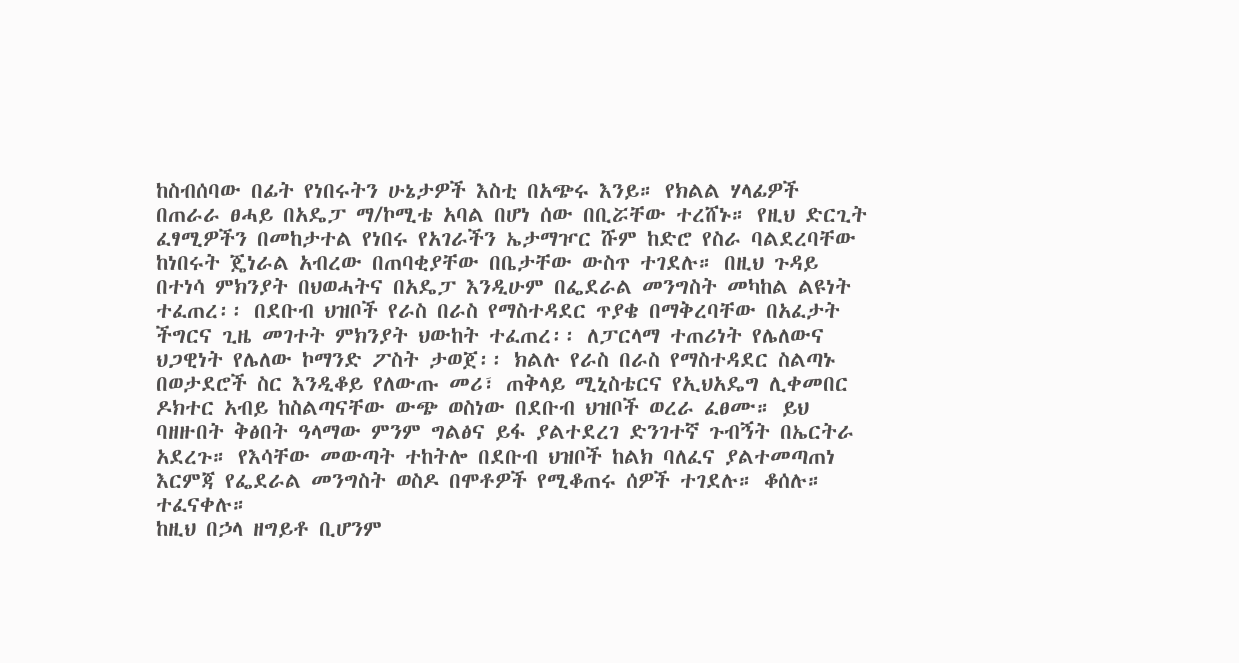ከስብሰባው በፊት የነበሩትን ሁኔታዎች እስቲ በአጭሩ እንይ። የክልል ሃላፊዎች በጠራራ ፀሓይ በአዴፓ ማ/ኮሚቴ አባል በሆነ ሰው በቢሯቸው ተረሸኑ። የዚህ ድርጊት ፈፃሚዎችን በመከታተል የነበሩ የአገራችን ኤታማዦር ሹም ከድሮ የስራ ባልደረባቸው ከነበሩት ጄነራል አብረው በጠባቂያቸው በቤታቸው ውስጥ ተገደሉ። በዚህ ጉዳይ በተነሳ ምክንያት በህወሓትና በአዴፓ እንዲሁም በፌደራል መንግስት መካከል ልዩነት ተፈጠረ፡፡ በደቡብ ህዝቦች የራስ በራስ የማስተዳደር ጥያቄ በማቅረባቸው በአፈታት ችግርና ጊዜ መገተት ምክንያት ህውከት ተፈጠረ፡፡ ለፓርላማ ተጠሪነት የሌለውና ህጋዊነት የሌለው ኮማንድ ፖስት ታወጀ፡፡ ክልሉ የራስ በራስ የማስተዳደር ስልጣኑ በወታደሮች ስር እንዲቆይ የለውጡ መሪ፣ ጠቅላይ ሚኒስቴርና የኢህአዴግ ሊቀመበር ዶክተር አብይ ከስልጣናቸው ውጭ ወስነው በደቡብ ህዝቦች ወረራ ፈፀሙ። ይህ ባዘዙበት ቅፅበት ዓላማው ምንም ግልፅና ይፋ ያልተደረገ ድንገተኛ ጉብኝት በኤርትራ አደረጉ። የእሳቸው መውጣት ተከትሎ በደቡብ ህዝቦች ከልክ ባለፈና ያልተመጣጠነ እርምጃ የፌደራል መንግስት ወስዶ በሞቶዎች የሚቆጠሩ ሰዎች ተገደሉ። ቆሰሉ። ተፈናቀሉ።
ከዚህ በኃላ ዘግይቶ ቢሆንም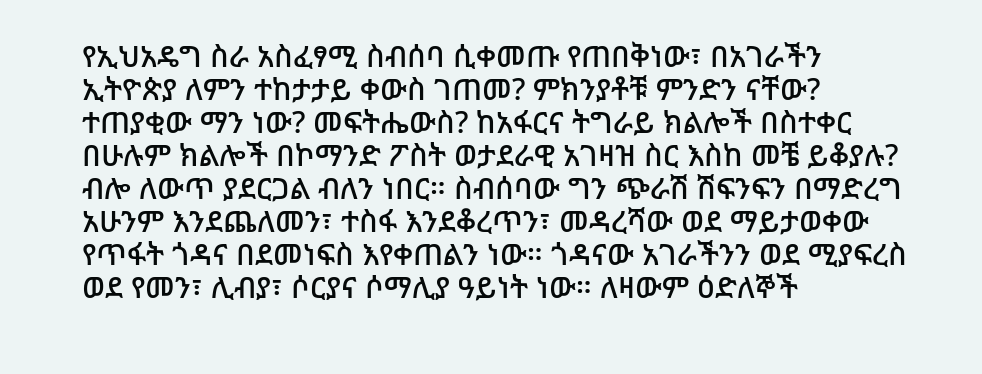የኢህአዴግ ስራ አስፈፃሚ ስብሰባ ሲቀመጡ የጠበቅነው፣ በአገራችን ኢትዮጵያ ለምን ተከታታይ ቀውስ ገጠመ? ምክንያቶቹ ምንድን ናቸው? ተጠያቂው ማን ነው? መፍትሔውስ? ከአፋርና ትግራይ ክልሎች በስተቀር በሁሉም ክልሎች በኮማንድ ፖስት ወታደራዊ አገዛዝ ስር እስከ መቼ ይቆያሉ? ብሎ ለውጥ ያደርጋል ብለን ነበር። ስብሰባው ግን ጭራሽ ሽፍንፍን በማድረግ አሁንም እንደጨለመን፣ ተስፋ እንደቆረጥን፣ መዳረሻው ወደ ማይታወቀው የጥፋት ጎዳና በደመነፍስ እየቀጠልን ነው። ጎዳናው አገራችንን ወደ ሚያፍረስ ወደ የመን፣ ሊብያ፣ ሶርያና ሶማሊያ ዓይነት ነው። ለዛውም ዕድለኞች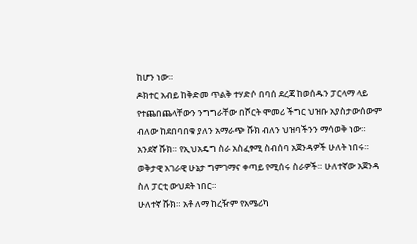ከሆን ነው።
ዶክተር አብይ ከቅድመ ጥልቅ ተሃድሶ በባሰ ደረጃ ከወሰዱን ፓርላማ ላይ የተጨበጨላቸውን ንግግራቸው በሾርት ሞመሪ ችግር ህዝቡ አያስታውሰውም ብለው ከደበባበቁ ያለን አማራጭ ሹክ ብለን ህዝባችንን ማሳወቅ ነው።
አንደኛ ሹክ። የኢህአዴግ ስራ አስፈፃሚ ስብሰባ አጀንዳዎች ሁለት ነበሩ። ወቅታዊ አገራዊ ሁኔታ ግምገማና ቀጣይ የሚሰሩ ስራዎች። ሁለተኛው አጀንዳ ስለ ፓርቲ ውህደት ነበር።
ሁለተኛ ሹክ። አቶ ለማ ከረዥም የአሜሪካ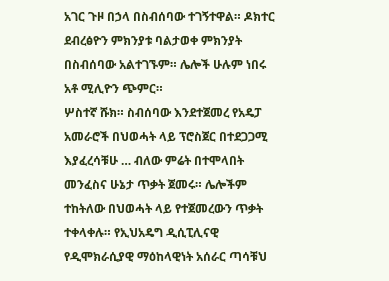አገር ጉዞ በኃላ በስብሰባው ተገኝተዋል። ዶክተር ደብረፅዮን ምክንያቱ ባልታወቀ ምክንያት በስብሰባው አልተገኙም። ሌሎች ሁሉም ነበሩ አቶ ሚሊዮን ጭምር።
ሦስተኛ ሹክ። ስብሰባው እንደተጀመረ የአዴፓ አመራሮች በህወሓት ላይ ፕሮስጀር በተደጋጋሚ እያፈረሳቹሁ … ብለው ምሬት በተሞላበት መንፈስና ሁኔታ ጥቃት ጀመሩ። ሌሎችም ተከትለው በህወሓት ላይ የተጀመረውን ጥቃት ተቀላቀሉ። የኢህአዴግ ዲሲፒሊናዊ የዲሞክራሲያዊ ማዕከላዊነት አሰራር ጣሳቹህ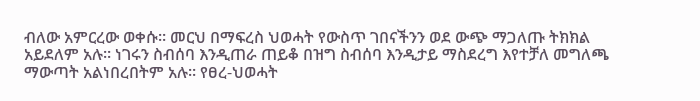ብለው አምርረው ወቀሱ። መርህ በማፍረስ ህወሓት የውስጥ ገበናችንን ወደ ውጭ ማጋለጡ ትክክል አይደለም አሉ። ነገሩን ስብሰባ እንዲጠራ ጠይቆ በዝግ ስብሰባ እንዲታይ ማስደረግ እየተቻለ መግለጫ ማውጣት አልነበረበትም አሉ። የፀረ-ህወሓት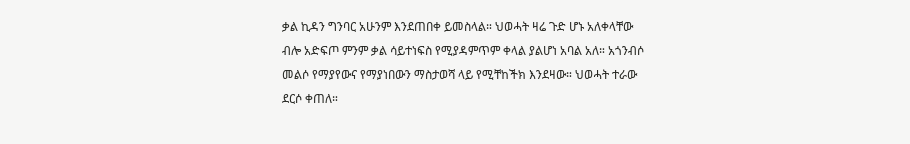ቃል ኪዳን ግንባር አሁንም እንደጠበቀ ይመስላል። ህወሓት ዛሬ ጉድ ሆኑ አለቀላቸው ብሎ አድፍጦ ምንም ቃል ሳይተነፍስ የሚያዳምጥም ቀላል ያልሆነ አባል አለ። አጎንብሶ መልሶ የማያየውና የማያነበውን ማስታወሻ ላይ የሚቸከችክ እንደዛው። ህወሓት ተራው ደርሶ ቀጠለ።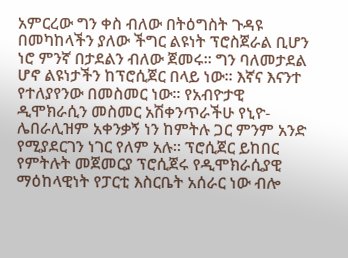አምርረው ግን ቀስ ብለው በትዕግስት ጉዳዩ በመካከላችን ያለው ችግር ልዩነት ፕሮስጀራል ቢሆን ነሮ ምንኛ በታደልን ብለው ጀመሩ። ግን ባለመታደል ሆኖ ልዩነታችን ከፕሮሲጀር በላይ ነው። እኛና እናንተ የተለያየንው በመስመር ነው። የአብዮታዊ ዲሞክራሲን መስመር አሽቀንጥራችሁ የኒዮ-ሌበራሊዝም አቀንቃኝ ነን ከምትሉ ጋር ምንም አንድ የሚያደርገን ነገር የለም አሉ። ፕሮሲጀር ይከበር የምትሉት መጀመርያ ፕሮሲጀሩ የዲሞክራሲያዊ ማዕከላዊነት የፓርቲ እስርቤት አሰራር ነው ብሎ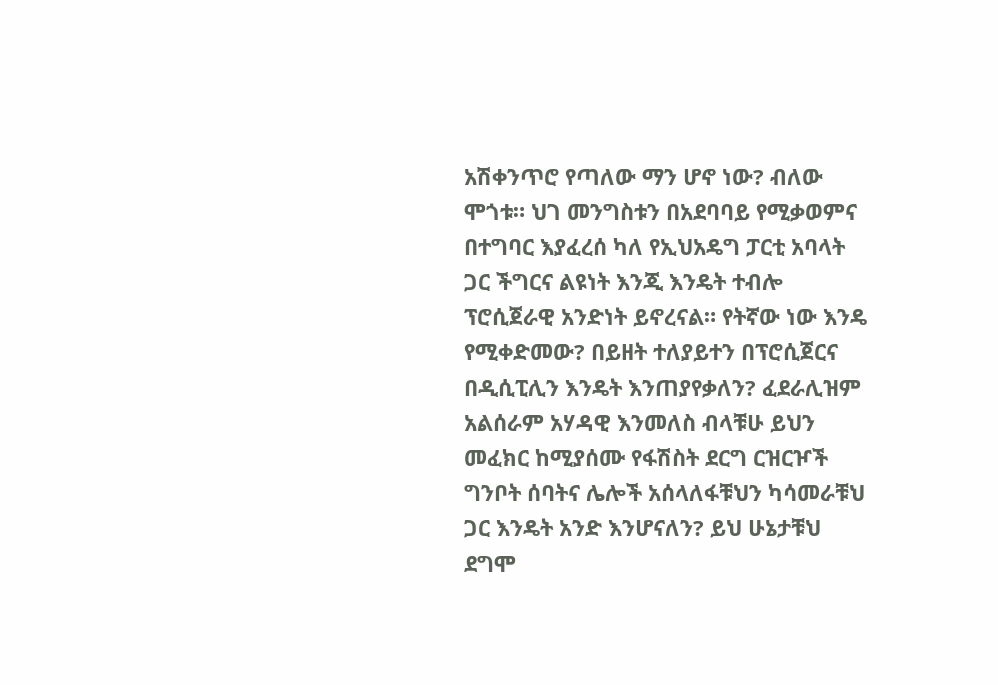አሽቀንጥሮ የጣለው ማን ሆኖ ነው? ብለው ሞጎቱ። ህገ መንግስቱን በአደባባይ የሚቃወምና በተግባር እያፈረሰ ካለ የኢህአዴግ ፓርቲ አባላት ጋር ችግርና ልዩነት እንጂ እንዴት ተብሎ ፕሮሲጀራዊ አንድነት ይኖረናል። የትኛው ነው እንዴ የሚቀድመው? በይዘት ተለያይተን በፕሮሲጀርና በዲሲፒሊን እንዴት እንጠያየቃለን? ፈደራሊዝም አልሰራም አሃዳዊ እንመለስ ብላቹሁ ይህን መፈክር ከሚያሰሙ የፋሽስት ደርግ ርዝርዦች ግንቦት ሰባትና ሌሎች አሰላለፋቹህን ካሳመራቹህ ጋር እንዴት አንድ እንሆናለን? ይህ ሁኔታቹህ ደግሞ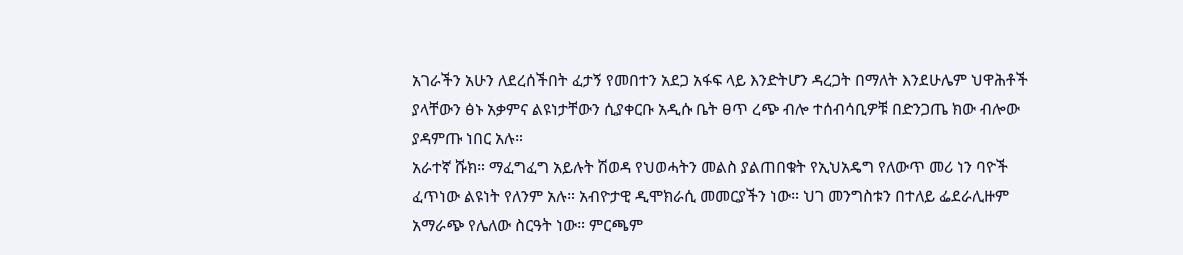አገራችን አሁን ለደረሰችበት ፈታኝ የመበተን አደጋ አፋፍ ላይ እንድትሆን ዳረጋት በማለት እንደሁሌም ህዋሕቶች ያላቸውን ፅኑ አቃምና ልዩነታቸውን ሲያቀርቡ አዲሱ ቤት ፀጥ ረጭ ብሎ ተሰብሳቢዎቹ በድንጋጤ ክው ብሎው ያዳምጡ ነበር አሉ።
አራተኛ ሹክ። ማፈግፈግ አይሉት ሽወዳ የህወሓትን መልስ ያልጠበቁት የኢህአዴግ የለውጥ መሪ ነን ባዮች ፈጥነው ልዩነት የለንም አሉ። አብዮታዊ ዲሞክራሲ መመርያችን ነው። ህገ መንግስቱን በተለይ ፌደራሊዙም አማራጭ የሌለው ስርዓት ነው። ምርጫም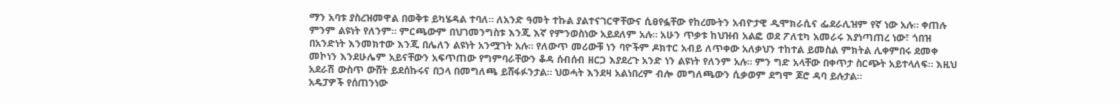ማን አባቱ ያስረዝመዋል በወቅቱ ይካሄዳል ተባለ። ለአንድ ዓመት ተኩል ያልተናገርዋቸውና ሲፀየፏቸው የከረሙትን አብዮታዊ ዲሞክራሲና ፌደራሊዝም የኛ ነው አሉ። ቀጠሉ ምንም ልዩነት የለንም። ምርጫውም በህገመንግስቱ እንጂ እኛ የምንወስነው አይደለም አሉ። አሁን ጥቃቱ ከህዝብ አልፎ ወደ ፖለቲካ አመራሩ እያነጣጠረ ነው፣ ጎበዝ በአንድነት እንመክተው እንጂ በሌለን ልዩነት አንሟገት አሉ። የለውጥ መሪውቹ ነን ባዮችም ዶክተር አብይ ለጥቀው አለቃህን ተከተል ይመስል ምክትል ሊቀምበሩ ደመቀ መኮነን እንደሁሌም አይናቸውን አፍጥጠው የግምባራቸውን ቆዳ ሰብሰብ ዘርጋ እያደረጉ አንድ ነን ልዩነት የለንም አሉ። ምን ግድ አላቸው በቀጥታ ስርጭት አይተላለፍ። እዚህ አደራሽ ውስጥ ውሸት ይደሰኩሩና በኃላ በመግለጫ ይሸፋፉንታል። ህወሓት እንደዛ አልነበረም ብሎ መግለጫውን ሲቃወም ደግሞ ጆሮ ዳባ ይሉታል።
አዴፓዎች የሰጠንነው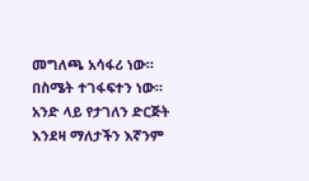መግለጫ አሳፋሪ ነው። በስሜት ተገፋፍተን ነው። አንድ ላይ የታገለን ድርጅት እንደዛ ማለታችን እኛንም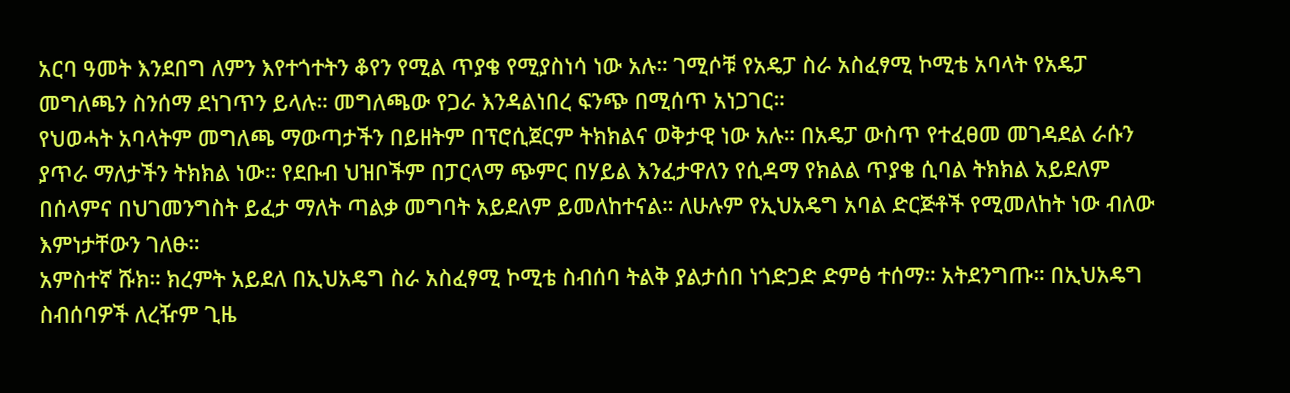አርባ ዓመት እንደበግ ለምን እየተጎተትን ቆየን የሚል ጥያቄ የሚያስነሳ ነው አሉ። ገሚሶቹ የአዴፓ ስራ አስፈፃሚ ኮሚቴ አባላት የአዴፓ መግለጫን ስንሰማ ደነገጥን ይላሉ። መግለጫው የጋራ እንዳልነበረ ፍንጭ በሚሰጥ አነጋገር።
የህወሓት አባላትም መግለጫ ማውጣታችን በይዘትም በፕሮሲጀርም ትክክልና ወቅታዊ ነው አሉ። በአዴፓ ውስጥ የተፈፀመ መገዳደል ራሱን ያጥራ ማለታችን ትክክል ነው። የደቡብ ህዝቦችም በፓርላማ ጭምር በሃይል እንፈታዋለን የሲዳማ የክልል ጥያቄ ሲባል ትክክል አይደለም በሰላምና በህገመንግስት ይፈታ ማለት ጣልቃ መግባት አይደለም ይመለከተናል። ለሁሉም የኢህአዴግ አባል ድርጅቶች የሚመለከት ነው ብለው እምነታቸውን ገለፁ።
አምስተኛ ሹክ። ክረምት አይደለ በኢህአዴግ ስራ አስፈፃሚ ኮሚቴ ስብሰባ ትልቅ ያልታሰበ ነጎድጋድ ድምፅ ተሰማ። አትደንግጡ። በኢህአዴግ ስብሰባዎች ለረዥም ጊዜ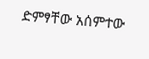ድምፃቸው አሰምተው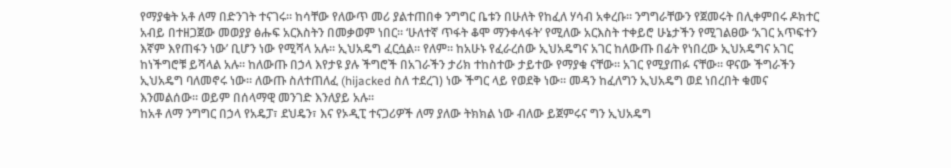የማያቁት አቶ ለማ በድንገት ተናገሩ። ከሳቸው የለውጥ መሪ ያልተጠበቀ ንግግር ቤቱን በሁለት የከፈለ ሃሳብ አቀረቡ። ንግግራቸውን የጀመሩት በሊቀምበሩ ዶክተር አብይ በተዘጋጀው መወያያ ፅሑፍ አርእስትን በመቃወም ነበር። ‘ሁለተኛ ጥፋት ቆሞ ማንቀላፋት’ የሚለው አርእስት ተቀይሮ ሁኔታችን የሚገልፀው ‘አገር አጥፍተን እኛም እየጠፋን ነው’ ቢሆን ነው የሚሻላ አሉ። ኢህአዴግ ፈርሷል። የለም። ከአሁኑ የፈራረሰው ኢህአዴግና አገር ከለውጡ በፊት የነበረው ኢህአዴግና አገር ከነችግሮቹ ይሻላል አሉ። ከለውጡ በኃላ እየታዩ ያሉ ችግሮች በአገራችን ታሪክ ተከስተው ታይተው የማያቁ ናቸው። አገር የሚያጠፉ ናቸው። ዋናው ችግራችን ኢህአዴግ ባለመኖሩ ነው። ለውጡ ስለተጠለፈ (hijacked ስለ ተደረገ) ነው ችግር ላይ የወደቅ ነው። መዳን ከፈለግን ኢህአዴግ ወደ ነበረበት ቁመና እንመልሰው። ወይም በሰላማዊ መንገድ እንለያይ አሉ።
ከአቶ ለማ ንግግር በኃላ የአዴፓ፣ ደህዴን፣ እና የኦዲፒ ተናጋሪዎች ለማ ያለው ትክክል ነው ብለው ይጀምሩና ግን ኢህአዴግ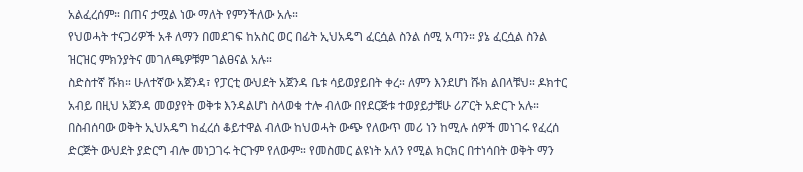አልፈረሰም። በጠና ታሟል ነው ማለት የምንችለው አሉ።
የህወሓት ተናጋሪዎች አቶ ለማን በመደገፍ ከአስር ወር በፊት ኢህአዴግ ፈርሷል ስንል ሰሚ አጣን። ያኔ ፈርሷል ስንል ዝርዝር ምክንያትና መገለጫዎቹም ገልፀናል አሉ።
ስድስተኛ ሹክ። ሁለተኛው አጀንዳ፣ የፓርቲ ውህደት አጀንዳ ቤቱ ሳይወያይበት ቀረ። ለምን እንደሆነ ሹክ ልበላቹህ። ዶክተር አብይ በዚህ አጀንዳ መወያየት ወቅቱ እንዳልሆነ ስላወቁ ተሎ ብለው በየደርጅቱ ተወያይታቹሁ ሪፖርት አድርጉ አሉ። በስብሰባው ወቅት ኢህአዴግ ከፈረሰ ቆይተዋል ብለው ከህወሓት ውጭ የለውጥ መሪ ነን ከሚሉ ሰዎች መነገሩ የፈረሰ ድርጅት ውህደት ያድርግ ብሎ መነጋገሩ ትርጉም የለውም። የመስመር ልዩነት አለን የሚል ክርክር በተነሳበት ወቅት ማን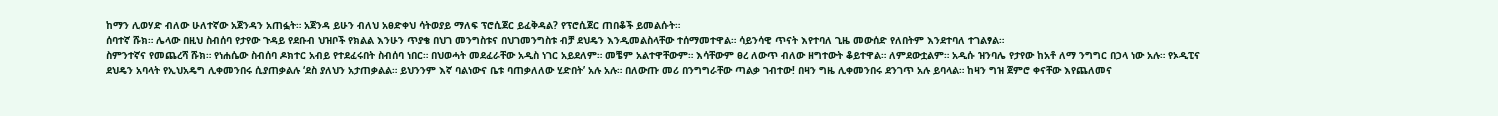ከማን ሊወሃድ ብለው ሁለተኛው አጀንዳን አጠፏት። አጀንዳ ይሁን ብለህ አፀድቀህ ሳትወያይ ማለፍ ፕሮሲጀር ይፈቅዳል? የፕሮሲጀር ጠበቆች ይመልሱት።
ሰባተኛ ሹክ። ሌላው በዚህ ስብሰባ የታየው ጉዳይ የደቡብ ህዝቦች የክልል እንሁን ጥያቄ በህገ መንግስቱና በህገመንግስቱ ብቻ ደህዴን እንዲመልስላቸው ተሰማመተዋል። ሳይንሳዊ ጥናት እየተባለ ጊዜ መውሰድ የለበትም እንደተባለ ተገልፃል።
ስምንተኛና የመጨረሻ ሹክ። የነሐሴው ስብሰባ ዶክተር አብይ የተደፈሩበት ስብሰባ ነበር። በህወሓት መደፈራቸው አዲስ ነገር አይደለም። መቼም አልተዋቸውም። እሳቸውም ፀረ ለውጥ ብለው ዘግተውት ቆይተዋል። ለምደውቷልም። አዲሱ ዝንባሌ የታየው ከአቶ ለማ ንግግር በኃላ ነው አሉ። የኦዲፒና ደህዴን አባላት የኢህአዴግ ሊቀመንበሩ ሲያጠቃልሉ ‘ደስ ያለህን አታጠቃልል። ይህንንም እኛ ባልነውና ቤቱ ባጠቃለለው ሂድበት’ አሉ አሉ። በለውጡ መሪ በንግግራቸው ጣልቃ ገብተው! በዛን ግዜ ሊቀመንበሩ ደንገጥ አሉ ይባላል። ከዛን ግዝ ጀምሮ ቀናቸው እየጨለመና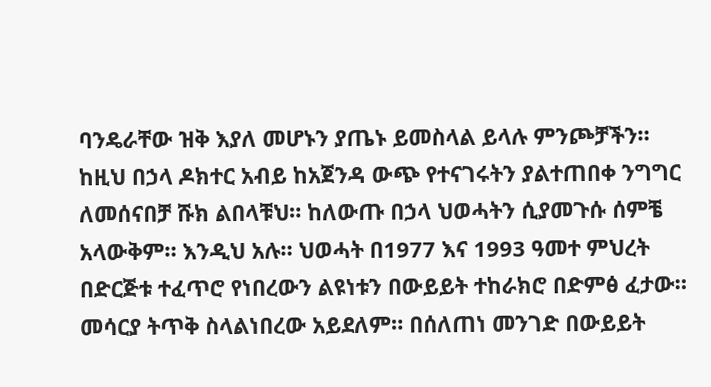ባንዴራቸው ዝቅ እያለ መሆኑን ያጤኑ ይመስላል ይላሉ ምንጮቻችን።
ከዚህ በኃላ ዶክተር አብይ ከአጀንዳ ውጭ የተናገሩትን ያልተጠበቀ ንግግር ለመሰናበቻ ሹክ ልበላቹህ። ከለውጡ በኃላ ህወሓትን ሲያመጉሱ ሰምቼ አላውቅም። እንዲህ አሉ። ህወሓት በ1977 እና 1993 ዓመተ ምህረት በድርጅቱ ተፈጥሮ የነበረውን ልዩነቱን በውይይት ተከራክሮ በድምፅ ፈታው። መሳርያ ትጥቅ ስላልነበረው አይደለም። በሰለጠነ መንገድ በውይይት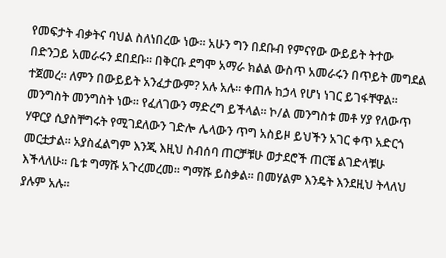የመፍታት ብቃትና ባህል ስለነበረው ነው። አሁን ግን በደቡብ የምናየው ውይይት ትተው በድንጋይ አመራሩን ደበደቡ። በቅርቡ ደግሞ አማራ ክልል ውስጥ አመራሩን በጥይት መግደል ተጀመረ። ለምን በውይይት አንፈታውም? አሉ አሉ። ቀጠሉ ከኃላ የሆነ ነገር ይገፋቸዋል። መንግስት መንግስት ነው። የፈለገውን ማድረግ ይችላል። ኮ/ል መንግስቱ መቶ ሃያ የለውጥ ሃዋርያ ሲያስቸግሩት የሚገደለውን ገድሎ ሌላውን ጥግ አስይዞ ይህችን አገር ቀጥ አድርጎ መርቷታል። አያስፈልግም እንጂ እዚህ ስብሰባ ጠርቻቹሁ ወታደሮች ጠርቼ ልገድላቹሁ እችላለሁ። ቤቱ ግማሹ አጉረመረመ። ግማሹ ይስቃል። በመሃልም እንዴት እንደዚህ ትላለህ ያሉም አሉ።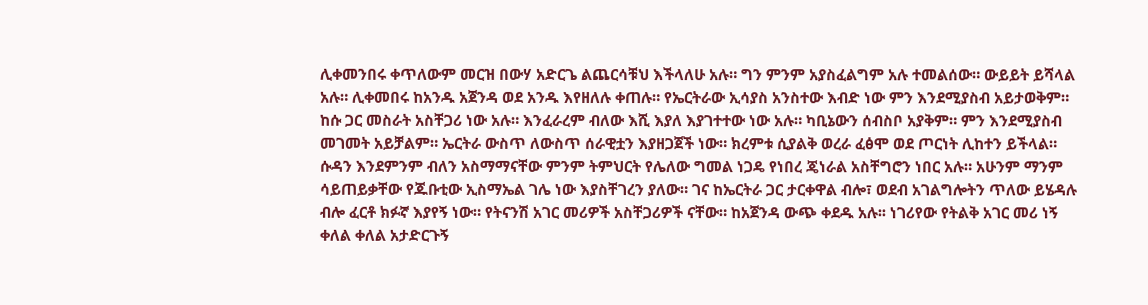ሊቀመንበሩ ቀጥለውም መርዝ በውሃ አድርጌ ልጨርሳቹህ እችላለሁ አሉ። ግን ምንም አያስፈልግም አሉ ተመልሰው። ውይይት ይሻላል አሉ። ሊቀመበሩ ከአንዱ አጀንዳ ወደ አንዱ እየዘለሉ ቀጠሉ። የኤርትራው ኢሳያስ አንስተው እብድ ነው ምን እንደሚያስብ አይታወቅም። ከሱ ጋር መስራት አስቸጋሪ ነው አሉ። እንፈራረም ብለው እሺ እያለ እያገተተው ነው አሉ። ካቢኔውን ሰብስቦ አያቅም። ምን እንደሚያስብ መገመት አይቻልም። ኤርትራ ውስጥ ለውስጥ ሰራዊቷን እያዘጋጀች ነው። ክረምቱ ሲያልቅ ወረራ ፈፅሞ ወደ ጦርነት ሊከተን ይችላል። ሱዳን እንደምንም ብለን አስማማናቸው ምንም ትምህርት የሌለው ግመል ነጋዴ የነበረ ጄነራል አስቸግሮን ነበር አሉ። አሁንም ማንም ሳይጠይቃቸው የጁቡቲው ኢስማኤል ገሌ ነው እያስቸገረን ያለው። ገና ከኤርትራ ጋር ታርቀዋል ብሎ፣ ወደብ አገልግሎትን ጥለው ይሄዳሉ ብሎ ፈርቶ ክፉኛ እያየኝ ነው። የትናንሽ አገር መሪዎች አስቸጋሪዎች ናቸው። ከአጀንዳ ውጭ ቀደዱ አሉ፡፡ ነገሪየው የትልቅ አገር መሪ ነኝ ቀለል ቀለል አታድርጉኝ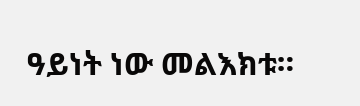ዓይነት ነው መልእክቱ።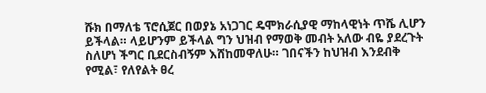ሹክ በማለቴ ፕሮሲጀር በወያኔ አነጋገር ዴሞክራሲያዊ ማከላዊነት ጥሼ ሊሆን ይችላል። ላይሆንም ይችላል ግን ህዝብ የማወቅ መብት አለው ብዬ ያደረጉት ስለሆነ ችግር ቢደርስብኝም እሸከመዋለሁ። ገበናችን ከህዝብ እንደብቅ የሚል፣ የለየልት ፀረ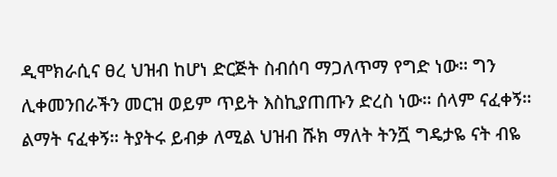ዲሞክራሲና ፀረ ህዝብ ከሆነ ድርጅት ስብሰባ ማጋለጥማ የግድ ነው። ግን ሊቀመንበራችን መርዝ ወይም ጥይት እስኪያጠጡን ድረስ ነው። ሰላም ናፈቀኝ። ልማት ናፈቀኝ። ትያትሩ ይብቃ ለሚል ህዝብ ሹክ ማለት ትንሿ ግዴታዬ ናት ብዬ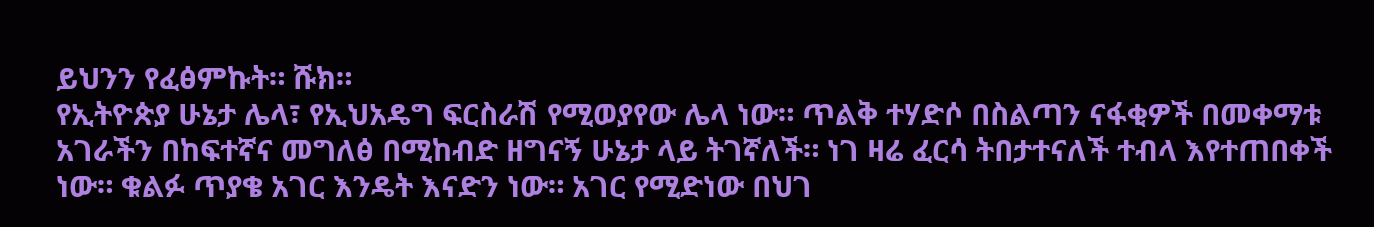ይህንን የፈፅምኩት። ሹክ።
የኢትዮጵያ ሁኔታ ሌላ፣ የኢህአዴግ ፍርስራሽ የሚወያየው ሌላ ነው። ጥልቅ ተሃድሶ በስልጣን ናፋቂዎች በመቀማቱ አገራችን በከፍተኛና መግለፅ በሚከብድ ዘግናኝ ሁኔታ ላይ ትገኛለች። ነገ ዛሬ ፈርሳ ትበታተናለች ተብላ እየተጠበቀች ነው። ቁልፉ ጥያቄ አገር እንዴት እናድን ነው። አገር የሚድነው በህገ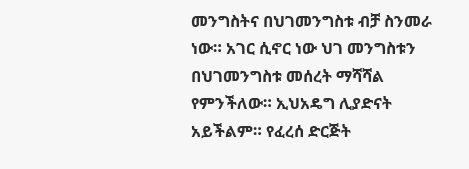መንግስትና በህገመንግስቱ ብቻ ስንመራ ነው። አገር ሲኖር ነው ህገ መንግስቱን በህገመንግስቱ መሰረት ማሻሻል የምንችለው። ኢህአዴግ ሊያድናት አይችልም። የፈረሰ ድርጅት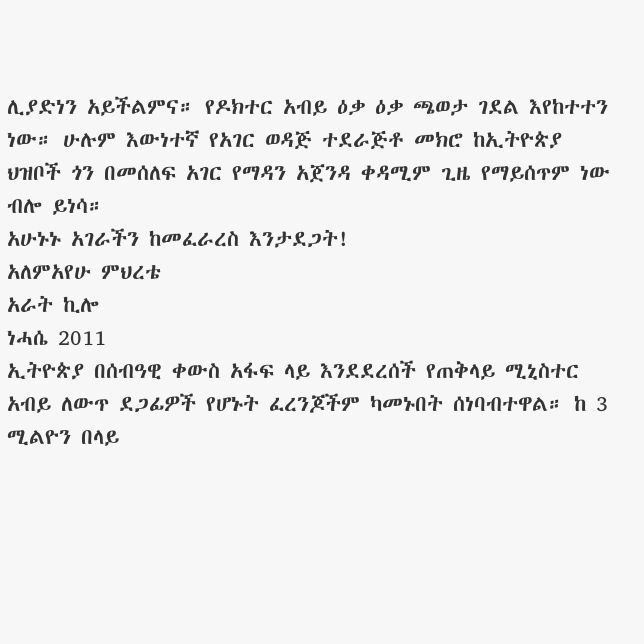ሊያድነን አይችልምና። የዶክተር አብይ ዕቃ ዕቃ ጫወታ ገደል እየከተተን ነው። ሁሉም እውነተኛ የአገር ወዳጅ ተደራጅቶ መክሮ ከኢትዮጵያ ህዝቦች ጎን በመሰለፍ አገር የማዳን አጀንዳ ቀዳሚም ጊዜ የማይሰጥም ነው ብሎ ይነሳ።
አሁኑኑ አገራችን ከመፈራረስ እንታደጋት!
አለምአየሁ ምህረቴ
አራት ኪሎ
ነሓሴ 2011
ኢትዮጵያ በሰብዓዊ ቀውስ አፋፍ ላይ እንደደረሰች የጠቅላይ ሚኒስተር አብይ ለውጥ ደጋፊዎች የሆኑት ፈረንጆችም ካመኑበት ሰነባብተዋል። ከ 3 ሚልዮን በላይ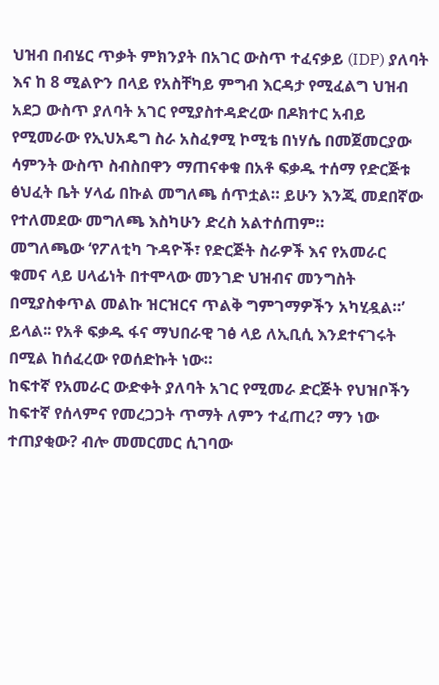ህዝብ በብሄር ጥቃት ምክንያት በአገር ውስጥ ተፈናቃይ (IDP) ያለባት እና ከ 8 ሚልዮን በላይ የአስቸካይ ምግብ እርዳታ የሚፈልግ ህዝብ አደጋ ውስጥ ያለባት አገር የሚያስተዳድረው በዶክተር አብይ የሚመራው የኢህአዴግ ስራ አስፈፃሚ ኮሚቴ በነሃሴ በመጀመርያው ሳምንት ውስጥ ስብስበዋን ማጠናቀቁ በአቶ ፍቃዱ ተሰማ የድርጅቱ ፅህፈት ቤት ሃላፊ በኩል መግለጫ ሰጥቷል። ይሁን እንጂ መደበኛው የተለመደው መግለጫ እስካሁን ድረስ አልተሰጠም።
መግለጫው ‘የፖለቲካ ጉዳዮች፣ የድርጅት ስራዎች እና የአመራር ቁመና ላይ ሀላፊነት በተሞላው መንገድ ህዝብና መንግስት በሚያስቀጥል መልኩ ዝርዝርና ጥልቅ ግምገማዎችን አካሂዷል።’ ይላል፡፡ የአቶ ፍቃዱ ፋና ማህበራዊ ገፅ ላይ ለኢቢሲ እንደተናገሩት በሚል ከሰፈረው የወሰድኩት ነው።
ከፍተኛ የአመራር ውድቀት ያለባት አገር የሚመራ ድርጅት የህዝቦችን ከፍተኛ የሰላምና የመረጋጋት ጥማት ለምን ተፈጠረ? ማን ነው ተጠያቂው? ብሎ መመርመር ሲገባው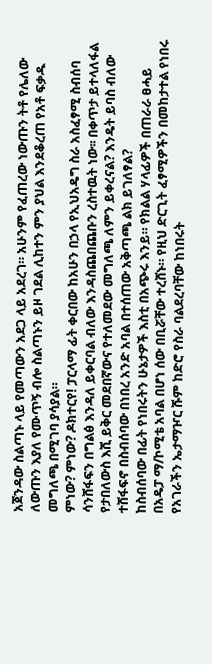አጀንዳው ስልጣኑ ላይ የመጣውን አደጋ ላይ አደረገ። አሁንም የፈጠረው ነውጡን ትቶ የሌለው ለውጡን እያለ የሙጥኝ ብሎ ስልጣኑን ይዞ ገደል ሊከተን ምን ያህል እንደቆረጠ የአቶ ፍቃዱ መግለጫ በሚገባ ያሳያል።
ምነው? ምነው? ዶክተርየ! ፓርላማ ፊት ቀርበው ከአሁን በኃላ የኢህአዴግ ስራ አስፈፃሚ ስብሰባ ሳንሸፋፍን በግልፅ እንዳለ ይቀርባል ብለው እንዳስጨበጨቡን ረስተዉት ነው፡፡ በቀጥታ ይተላለፋል የታበለውስ እሺ ይቅር መደበኛውና የተለመደው መግለጫ ለምን ይቀረናል? እንዴት ይባስ ብለው ተሸፋፍኖ በስብሰባው በነበረ አንድ አባል በተሰጠው አቅጣጫ ልክ ይገለፃል?
ከስብሰባው በፊት የነበሩትን ሁኔታዎች እስቲ በአጭሩ እንይ። የክልል ሃላፊዎች በጠራራ ፀሓይ በአዴፓ ማ/ኮሚቴ አባል በሆነ ሰው በቢሯቸው ተረሸኑ። የዚህ ድርጊት ፈፃሚዎችን በመከታተል የነበሩ የአገራችን ኤታማዦር ሹም ከድሮ የስራ ባልደረባቸው ከነበሩት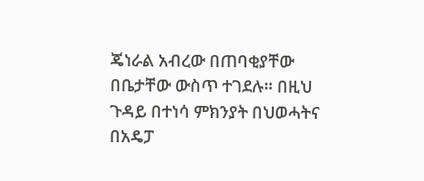ጄነራል አብረው በጠባቂያቸው በቤታቸው ውስጥ ተገደሉ። በዚህ ጉዳይ በተነሳ ምክንያት በህወሓትና በአዴፓ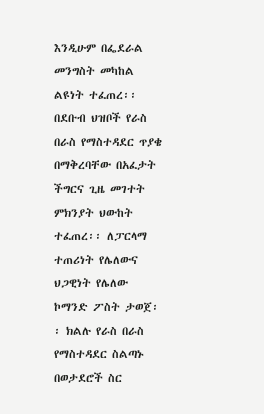እንዲሁም በፌደራል መንግስት መካከል ልዩነት ተፈጠረ፡፡ በደቡብ ህዝቦች የራስ በራስ የማስተዳደር ጥያቄ በማቅረባቸው በአፈታት ችግርና ጊዜ መገተት ምክንያት ህውከት ተፈጠረ፡፡ ለፓርላማ ተጠሪነት የሌለውና ህጋዊነት የሌለው ኮማንድ ፖስት ታወጀ፡፡ ክልሉ የራስ በራስ የማስተዳደር ስልጣኑ በወታደሮች ስር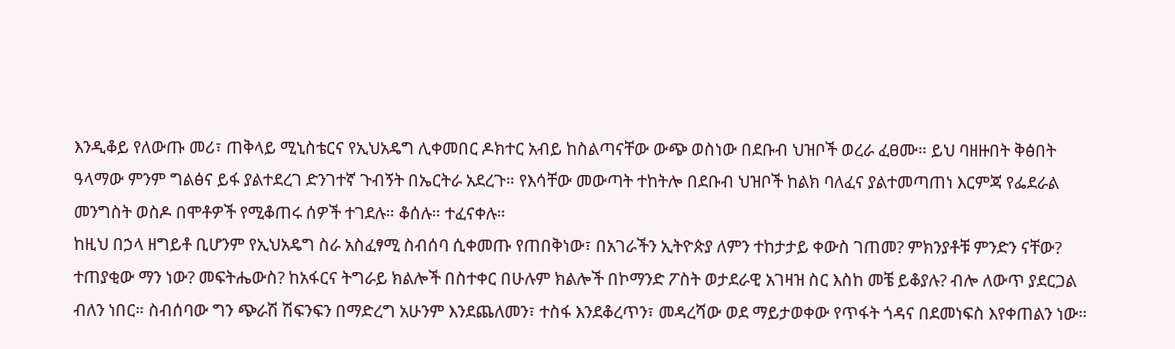እንዲቆይ የለውጡ መሪ፣ ጠቅላይ ሚኒስቴርና የኢህአዴግ ሊቀመበር ዶክተር አብይ ከስልጣናቸው ውጭ ወስነው በደቡብ ህዝቦች ወረራ ፈፀሙ። ይህ ባዘዙበት ቅፅበት ዓላማው ምንም ግልፅና ይፋ ያልተደረገ ድንገተኛ ጉብኝት በኤርትራ አደረጉ። የእሳቸው መውጣት ተከትሎ በደቡብ ህዝቦች ከልክ ባለፈና ያልተመጣጠነ እርምጃ የፌደራል መንግስት ወስዶ በሞቶዎች የሚቆጠሩ ሰዎች ተገደሉ። ቆሰሉ። ተፈናቀሉ።
ከዚህ በኃላ ዘግይቶ ቢሆንም የኢህአዴግ ስራ አስፈፃሚ ስብሰባ ሲቀመጡ የጠበቅነው፣ በአገራችን ኢትዮጵያ ለምን ተከታታይ ቀውስ ገጠመ? ምክንያቶቹ ምንድን ናቸው? ተጠያቂው ማን ነው? መፍትሔውስ? ከአፋርና ትግራይ ክልሎች በስተቀር በሁሉም ክልሎች በኮማንድ ፖስት ወታደራዊ አገዛዝ ስር እስከ መቼ ይቆያሉ? ብሎ ለውጥ ያደርጋል ብለን ነበር። ስብሰባው ግን ጭራሽ ሽፍንፍን በማድረግ አሁንም እንደጨለመን፣ ተስፋ እንደቆረጥን፣ መዳረሻው ወደ ማይታወቀው የጥፋት ጎዳና በደመነፍስ እየቀጠልን ነው።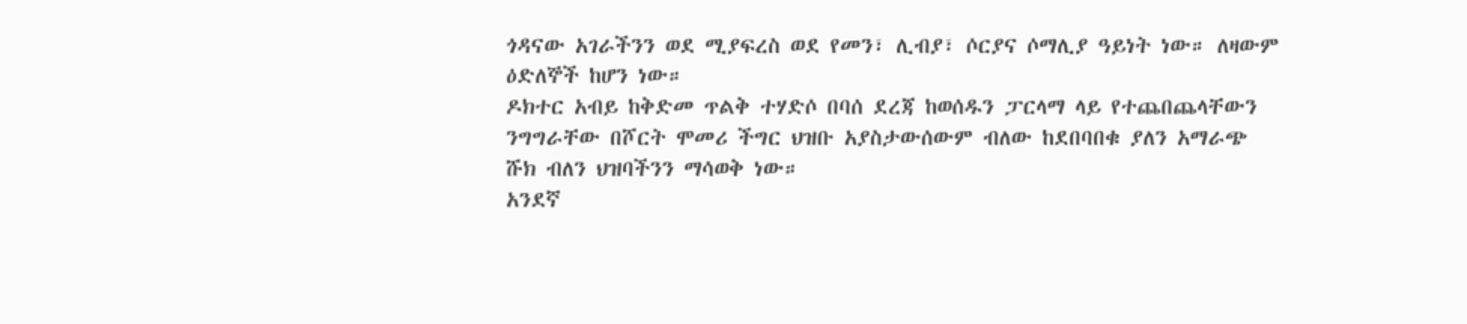ጎዳናው አገራችንን ወደ ሚያፍረስ ወደ የመን፣ ሊብያ፣ ሶርያና ሶማሊያ ዓይነት ነው። ለዛውም ዕድለኞች ከሆን ነው።
ዶክተር አብይ ከቅድመ ጥልቅ ተሃድሶ በባሰ ደረጃ ከወሰዱን ፓርላማ ላይ የተጨበጨላቸውን ንግግራቸው በሾርት ሞመሪ ችግር ህዝቡ አያስታውሰውም ብለው ከደበባበቁ ያለን አማራጭ ሹክ ብለን ህዝባችንን ማሳወቅ ነው።
አንደኛ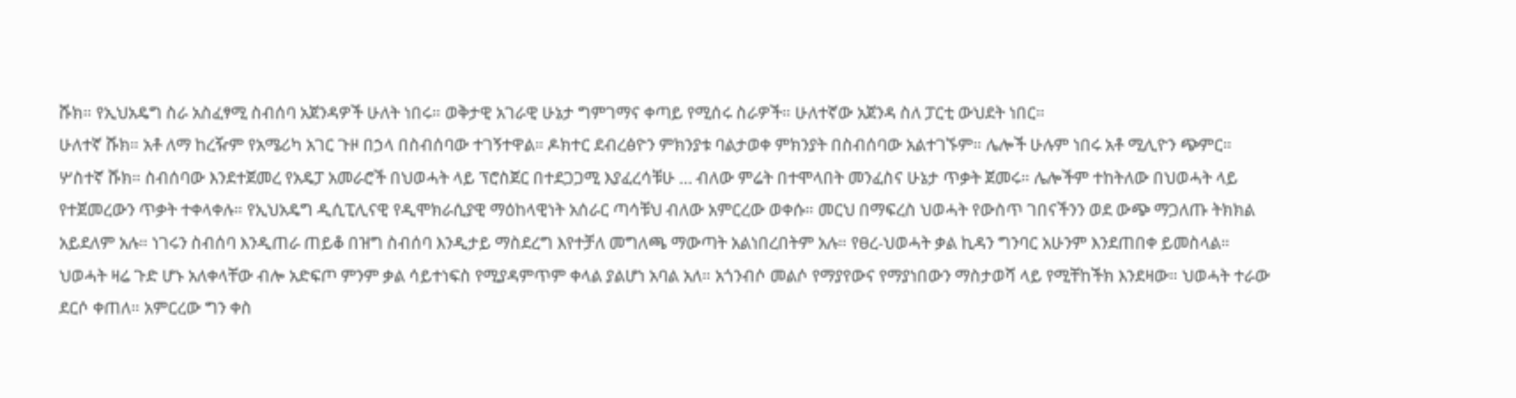ሹክ። የኢህአዴግ ስራ አስፈፃሚ ስብሰባ አጀንዳዎች ሁለት ነበሩ። ወቅታዊ አገራዊ ሁኔታ ግምገማና ቀጣይ የሚሰሩ ስራዎች። ሁለተኛው አጀንዳ ስለ ፓርቲ ውህደት ነበር።
ሁለተኛ ሹክ። አቶ ለማ ከረዥም የአሜሪካ አገር ጉዞ በኃላ በስብሰባው ተገኝተዋል። ዶክተር ደብረፅዮን ምክንያቱ ባልታወቀ ምክንያት በስብሰባው አልተገኙም። ሌሎች ሁሉም ነበሩ አቶ ሚሊዮን ጭምር።
ሦስተኛ ሹክ። ስብሰባው እንደተጀመረ የአዴፓ አመራሮች በህወሓት ላይ ፕሮስጀር በተደጋጋሚ እያፈረሳቹሁ … ብለው ምሬት በተሞላበት መንፈስና ሁኔታ ጥቃት ጀመሩ። ሌሎችም ተከትለው በህወሓት ላይ የተጀመረውን ጥቃት ተቀላቀሉ። የኢህአዴግ ዲሲፒሊናዊ የዲሞክራሲያዊ ማዕከላዊነት አሰራር ጣሳቹህ ብለው አምርረው ወቀሱ። መርህ በማፍረስ ህወሓት የውስጥ ገበናችንን ወደ ውጭ ማጋለጡ ትክክል አይደለም አሉ። ነገሩን ስብሰባ እንዲጠራ ጠይቆ በዝግ ስብሰባ እንዲታይ ማስደረግ እየተቻለ መግለጫ ማውጣት አልነበረበትም አሉ። የፀረ-ህወሓት ቃል ኪዳን ግንባር አሁንም እንደጠበቀ ይመስላል። ህወሓት ዛሬ ጉድ ሆኑ አለቀላቸው ብሎ አድፍጦ ምንም ቃል ሳይተነፍስ የሚያዳምጥም ቀላል ያልሆነ አባል አለ። አጎንብሶ መልሶ የማያየውና የማያነበውን ማስታወሻ ላይ የሚቸከችክ እንደዛው። ህወሓት ተራው ደርሶ ቀጠለ። አምርረው ግን ቀስ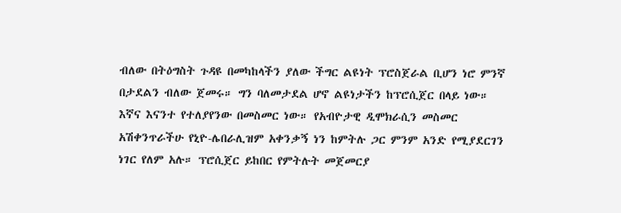ብለው በትዕግስት ጉዳዩ በመካከላችን ያለው ችግር ልዩነት ፕሮስጀራል ቢሆን ነሮ ምንኛ በታደልን ብለው ጀመሩ። ግን ባለመታደል ሆኖ ልዩነታችን ከፕሮሲጀር በላይ ነው። እኛና እናንተ የተለያየንው በመስመር ነው። የአብዮታዊ ዲሞክራሲን መስመር አሽቀንጥራችሁ የኒዮ-ሌበራሊዝም አቀንቃኝ ነን ከምትሉ ጋር ምንም አንድ የሚያደርገን ነገር የለም አሉ። ፕሮሲጀር ይከበር የምትሉት መጀመርያ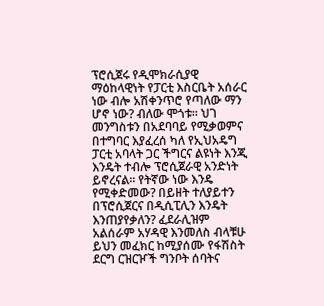ፕሮሲጀሩ የዲሞክራሲያዊ ማዕከላዊነት የፓርቲ እስርቤት አሰራር ነው ብሎ አሽቀንጥሮ የጣለው ማን ሆኖ ነው? ብለው ሞጎቱ። ህገ መንግስቱን በአደባባይ የሚቃወምና በተግባር እያፈረሰ ካለ የኢህአዴግ ፓርቲ አባላት ጋር ችግርና ልዩነት እንጂ እንዴት ተብሎ ፕሮሲጀራዊ አንድነት ይኖረናል። የትኛው ነው እንዴ የሚቀድመው? በይዘት ተለያይተን በፕሮሲጀርና በዲሲፒሊን እንዴት እንጠያየቃለን? ፈደራሊዝም አልሰራም አሃዳዊ እንመለስ ብላቹሁ ይህን መፈክር ከሚያሰሙ የፋሽስት ደርግ ርዝርዦች ግንቦት ሰባትና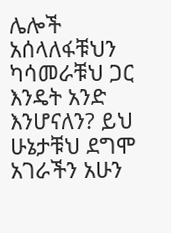ሌሎች አሰላለፋቹህን ካሳመራቹህ ጋር እንዴት አንድ እንሆናለን? ይህ ሁኔታቹህ ደግሞ አገራችን አሁን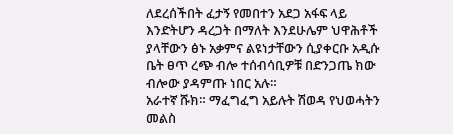ለደረሰችበት ፈታኝ የመበተን አደጋ አፋፍ ላይ እንድትሆን ዳረጋት በማለት እንደሁሌም ህዋሕቶች ያላቸውን ፅኑ አቃምና ልዩነታቸውን ሲያቀርቡ አዲሱ ቤት ፀጥ ረጭ ብሎ ተሰብሳቢዎቹ በድንጋጤ ክው ብሎው ያዳምጡ ነበር አሉ።
አራተኛ ሹክ። ማፈግፈግ አይሉት ሽወዳ የህወሓትን መልስ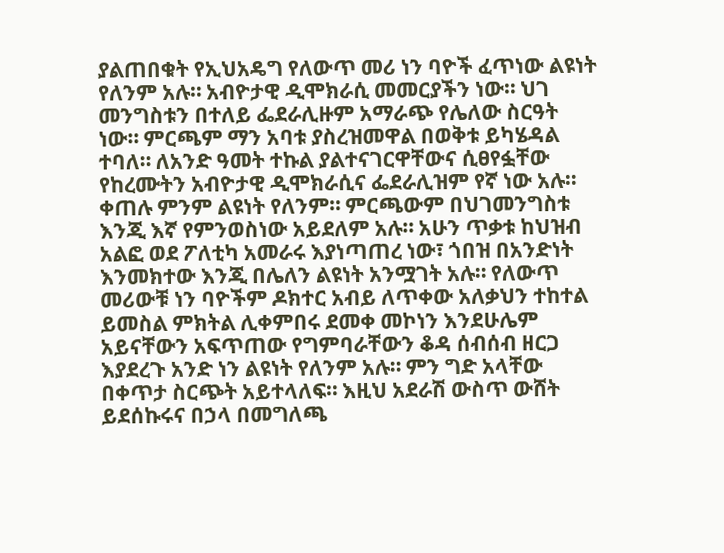ያልጠበቁት የኢህአዴግ የለውጥ መሪ ነን ባዮች ፈጥነው ልዩነት የለንም አሉ። አብዮታዊ ዲሞክራሲ መመርያችን ነው። ህገ መንግስቱን በተለይ ፌደራሊዙም አማራጭ የሌለው ስርዓት ነው። ምርጫም ማን አባቱ ያስረዝመዋል በወቅቱ ይካሄዳል ተባለ። ለአንድ ዓመት ተኩል ያልተናገርዋቸውና ሲፀየፏቸው የከረሙትን አብዮታዊ ዲሞክራሲና ፌደራሊዝም የኛ ነው አሉ። ቀጠሉ ምንም ልዩነት የለንም። ምርጫውም በህገመንግስቱ እንጂ እኛ የምንወስነው አይደለም አሉ። አሁን ጥቃቱ ከህዝብ አልፎ ወደ ፖለቲካ አመራሩ እያነጣጠረ ነው፣ ጎበዝ በአንድነት እንመክተው እንጂ በሌለን ልዩነት አንሟገት አሉ። የለውጥ መሪውቹ ነን ባዮችም ዶክተር አብይ ለጥቀው አለቃህን ተከተል ይመስል ምክትል ሊቀምበሩ ደመቀ መኮነን እንደሁሌም አይናቸውን አፍጥጠው የግምባራቸውን ቆዳ ሰብሰብ ዘርጋ እያደረጉ አንድ ነን ልዩነት የለንም አሉ። ምን ግድ አላቸው በቀጥታ ስርጭት አይተላለፍ። እዚህ አደራሽ ውስጥ ውሸት ይደሰኩሩና በኃላ በመግለጫ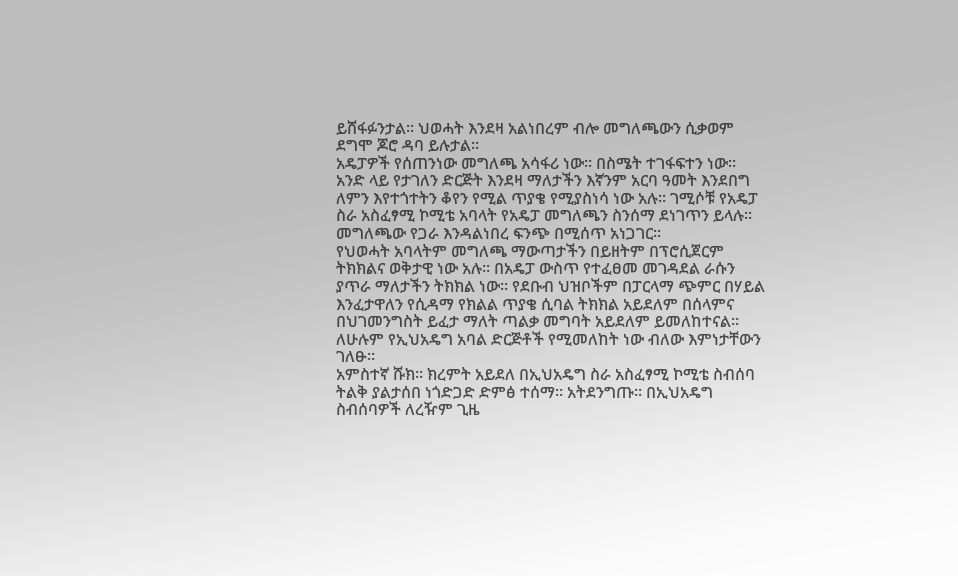ይሸፋፉንታል። ህወሓት እንደዛ አልነበረም ብሎ መግለጫውን ሲቃወም ደግሞ ጆሮ ዳባ ይሉታል።
አዴፓዎች የሰጠንነው መግለጫ አሳፋሪ ነው። በስሜት ተገፋፍተን ነው። አንድ ላይ የታገለን ድርጅት እንደዛ ማለታችን እኛንም አርባ ዓመት እንደበግ ለምን እየተጎተትን ቆየን የሚል ጥያቄ የሚያስነሳ ነው አሉ። ገሚሶቹ የአዴፓ ስራ አስፈፃሚ ኮሚቴ አባላት የአዴፓ መግለጫን ስንሰማ ደነገጥን ይላሉ። መግለጫው የጋራ እንዳልነበረ ፍንጭ በሚሰጥ አነጋገር።
የህወሓት አባላትም መግለጫ ማውጣታችን በይዘትም በፕሮሲጀርም ትክክልና ወቅታዊ ነው አሉ። በአዴፓ ውስጥ የተፈፀመ መገዳደል ራሱን ያጥራ ማለታችን ትክክል ነው። የደቡብ ህዝቦችም በፓርላማ ጭምር በሃይል እንፈታዋለን የሲዳማ የክልል ጥያቄ ሲባል ትክክል አይደለም በሰላምና በህገመንግስት ይፈታ ማለት ጣልቃ መግባት አይደለም ይመለከተናል። ለሁሉም የኢህአዴግ አባል ድርጅቶች የሚመለከት ነው ብለው እምነታቸውን ገለፁ።
አምስተኛ ሹክ። ክረምት አይደለ በኢህአዴግ ስራ አስፈፃሚ ኮሚቴ ስብሰባ ትልቅ ያልታሰበ ነጎድጋድ ድምፅ ተሰማ። አትደንግጡ። በኢህአዴግ ስብሰባዎች ለረዥም ጊዜ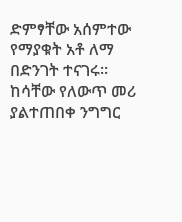ድምፃቸው አሰምተው የማያቁት አቶ ለማ በድንገት ተናገሩ። ከሳቸው የለውጥ መሪ ያልተጠበቀ ንግግር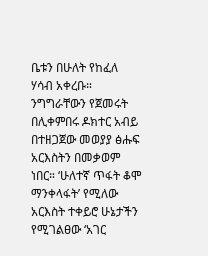ቤቱን በሁለት የከፈለ ሃሳብ አቀረቡ። ንግግራቸውን የጀመሩት በሊቀምበሩ ዶክተር አብይ በተዘጋጀው መወያያ ፅሑፍ አርእስትን በመቃወም ነበር። ‘ሁለተኛ ጥፋት ቆሞ ማንቀላፋት’ የሚለው አርእስት ተቀይሮ ሁኔታችን የሚገልፀው ‘አገር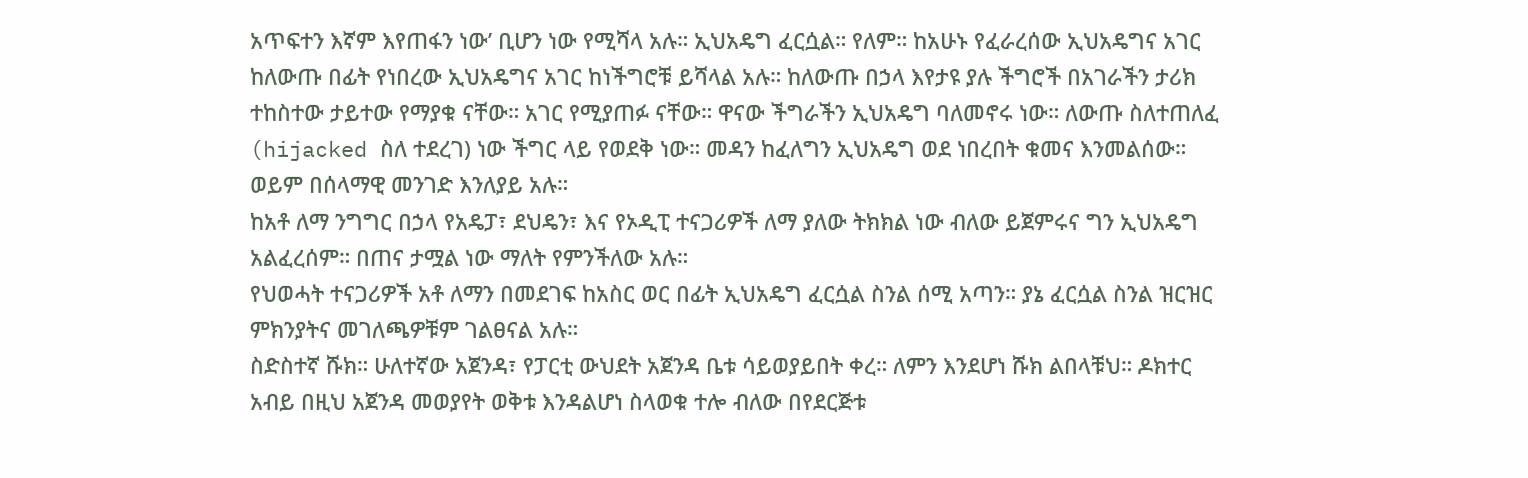አጥፍተን እኛም እየጠፋን ነው’ ቢሆን ነው የሚሻላ አሉ። ኢህአዴግ ፈርሷል። የለም። ከአሁኑ የፈራረሰው ኢህአዴግና አገር ከለውጡ በፊት የነበረው ኢህአዴግና አገር ከነችግሮቹ ይሻላል አሉ። ከለውጡ በኃላ እየታዩ ያሉ ችግሮች በአገራችን ታሪክ ተከስተው ታይተው የማያቁ ናቸው። አገር የሚያጠፉ ናቸው። ዋናው ችግራችን ኢህአዴግ ባለመኖሩ ነው። ለውጡ ስለተጠለፈ (hijacked ስለ ተደረገ) ነው ችግር ላይ የወደቅ ነው። መዳን ከፈለግን ኢህአዴግ ወደ ነበረበት ቁመና እንመልሰው። ወይም በሰላማዊ መንገድ እንለያይ አሉ።
ከአቶ ለማ ንግግር በኃላ የአዴፓ፣ ደህዴን፣ እና የኦዲፒ ተናጋሪዎች ለማ ያለው ትክክል ነው ብለው ይጀምሩና ግን ኢህአዴግ አልፈረሰም። በጠና ታሟል ነው ማለት የምንችለው አሉ።
የህወሓት ተናጋሪዎች አቶ ለማን በመደገፍ ከአስር ወር በፊት ኢህአዴግ ፈርሷል ስንል ሰሚ አጣን። ያኔ ፈርሷል ስንል ዝርዝር ምክንያትና መገለጫዎቹም ገልፀናል አሉ።
ስድስተኛ ሹክ። ሁለተኛው አጀንዳ፣ የፓርቲ ውህደት አጀንዳ ቤቱ ሳይወያይበት ቀረ። ለምን እንደሆነ ሹክ ልበላቹህ። ዶክተር አብይ በዚህ አጀንዳ መወያየት ወቅቱ እንዳልሆነ ስላወቁ ተሎ ብለው በየደርጅቱ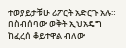ተወያይታቹሁ ሪፖርት አድርጉ አሉ። በስብሰባው ወቅት ኢህአዴግ ከፈረሰ ቆይተዋል ብለው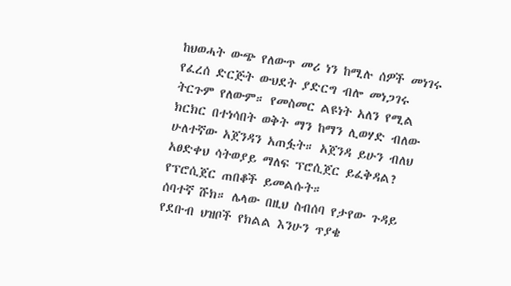ከህወሓት ውጭ የለውጥ መሪ ነን ከሚሉ ሰዎች መነገሩ የፈረሰ ድርጅት ውህደት ያድርግ ብሎ መነጋገሩ ትርጉም የለውም። የመስመር ልዩነት አለን የሚል ክርክር በተነሳበት ወቅት ማን ከማን ሊወሃድ ብለው ሁለተኛው አጀንዳን አጠፏት። አጀንዳ ይሁን ብለህ አፀድቀህ ሳትወያይ ማለፍ ፕሮሲጀር ይፈቅዳል? የፕሮሲጀር ጠበቆች ይመልሱት።
ሰባተኛ ሹክ። ሌላው በዚህ ስብሰባ የታየው ጉዳይ የደቡብ ህዝቦች የክልል እንሁን ጥያቄ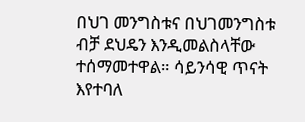በህገ መንግስቱና በህገመንግስቱ ብቻ ደህዴን እንዲመልስላቸው ተሰማመተዋል። ሳይንሳዊ ጥናት እየተባለ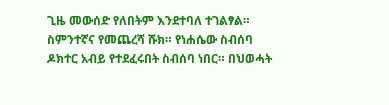ጊዜ መውሰድ የለበትም እንደተባለ ተገልፃል።
ስምንተኛና የመጨረሻ ሹክ። የነሐሴው ስብሰባ ዶክተር አብይ የተደፈሩበት ስብሰባ ነበር። በህወሓት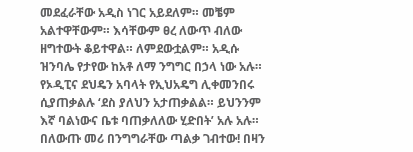መደፈራቸው አዲስ ነገር አይደለም። መቼም አልተዋቸውም። እሳቸውም ፀረ ለውጥ ብለው ዘግተውት ቆይተዋል። ለምደውቷልም። አዲሱ ዝንባሌ የታየው ከአቶ ለማ ንግግር በኃላ ነው አሉ። የኦዲፒና ደህዴን አባላት የኢህአዴግ ሊቀመንበሩ ሲያጠቃልሉ ‘ደስ ያለህን አታጠቃልል። ይህንንም እኛ ባልነውና ቤቱ ባጠቃለለው ሂድበት’ አሉ አሉ። በለውጡ መሪ በንግግራቸው ጣልቃ ገብተው! በዛን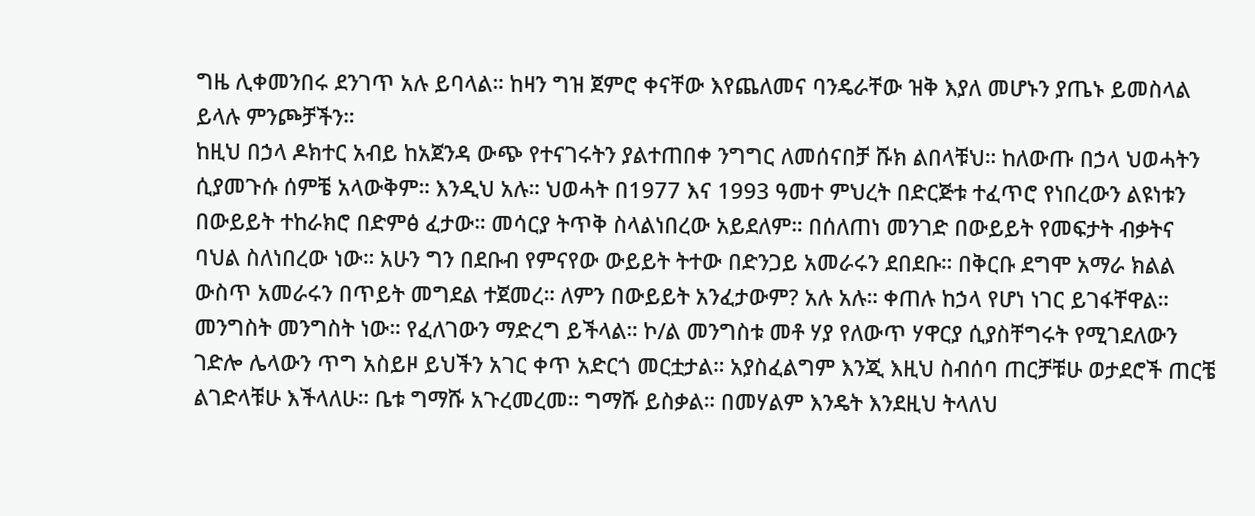ግዜ ሊቀመንበሩ ደንገጥ አሉ ይባላል። ከዛን ግዝ ጀምሮ ቀናቸው እየጨለመና ባንዴራቸው ዝቅ እያለ መሆኑን ያጤኑ ይመስላል ይላሉ ምንጮቻችን።
ከዚህ በኃላ ዶክተር አብይ ከአጀንዳ ውጭ የተናገሩትን ያልተጠበቀ ንግግር ለመሰናበቻ ሹክ ልበላቹህ። ከለውጡ በኃላ ህወሓትን ሲያመጉሱ ሰምቼ አላውቅም። እንዲህ አሉ። ህወሓት በ1977 እና 1993 ዓመተ ምህረት በድርጅቱ ተፈጥሮ የነበረውን ልዩነቱን በውይይት ተከራክሮ በድምፅ ፈታው። መሳርያ ትጥቅ ስላልነበረው አይደለም። በሰለጠነ መንገድ በውይይት የመፍታት ብቃትና ባህል ስለነበረው ነው። አሁን ግን በደቡብ የምናየው ውይይት ትተው በድንጋይ አመራሩን ደበደቡ። በቅርቡ ደግሞ አማራ ክልል ውስጥ አመራሩን በጥይት መግደል ተጀመረ። ለምን በውይይት አንፈታውም? አሉ አሉ። ቀጠሉ ከኃላ የሆነ ነገር ይገፋቸዋል። መንግስት መንግስት ነው። የፈለገውን ማድረግ ይችላል። ኮ/ል መንግስቱ መቶ ሃያ የለውጥ ሃዋርያ ሲያስቸግሩት የሚገደለውን ገድሎ ሌላውን ጥግ አስይዞ ይህችን አገር ቀጥ አድርጎ መርቷታል። አያስፈልግም እንጂ እዚህ ስብሰባ ጠርቻቹሁ ወታደሮች ጠርቼ ልገድላቹሁ እችላለሁ። ቤቱ ግማሹ አጉረመረመ። ግማሹ ይስቃል። በመሃልም እንዴት እንደዚህ ትላለህ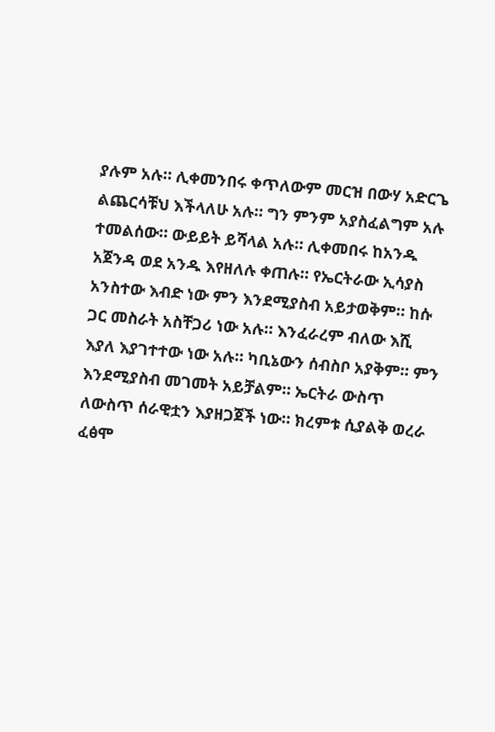ያሉም አሉ። ሊቀመንበሩ ቀጥለውም መርዝ በውሃ አድርጌ ልጨርሳቹህ እችላለሁ አሉ። ግን ምንም አያስፈልግም አሉ ተመልሰው። ውይይት ይሻላል አሉ። ሊቀመበሩ ከአንዱ አጀንዳ ወደ አንዱ እየዘለሉ ቀጠሉ። የኤርትራው ኢሳያስ አንስተው እብድ ነው ምን እንደሚያስብ አይታወቅም። ከሱ ጋር መስራት አስቸጋሪ ነው አሉ። እንፈራረም ብለው እሺ እያለ እያገተተው ነው አሉ። ካቢኔውን ሰብስቦ አያቅም። ምን እንደሚያስብ መገመት አይቻልም። ኤርትራ ውስጥ ለውስጥ ሰራዊቷን እያዘጋጀች ነው። ክረምቱ ሲያልቅ ወረራ ፈፅሞ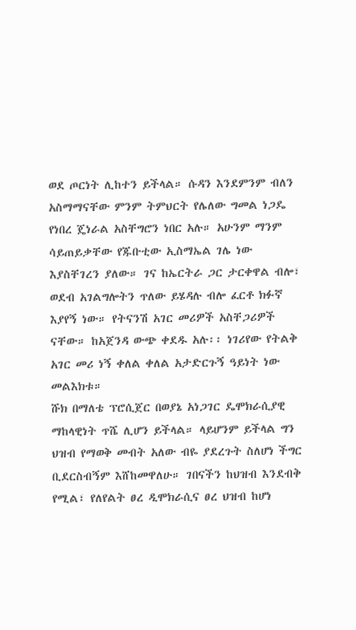ወደ ጦርነት ሊከተን ይችላል። ሱዳን እንደምንም ብለን አስማማናቸው ምንም ትምህርት የሌለው ግመል ነጋዴ የነበረ ጄነራል አስቸግሮን ነበር አሉ። አሁንም ማንም ሳይጠይቃቸው የጁቡቲው ኢስማኤል ገሌ ነው እያስቸገረን ያለው። ገና ከኤርትራ ጋር ታርቀዋል ብሎ፣ ወደብ አገልግሎትን ጥለው ይሄዳሉ ብሎ ፈርቶ ክፉኛ እያየኝ ነው። የትናንሽ አገር መሪዎች አስቸጋሪዎች ናቸው። ከአጀንዳ ውጭ ቀደዱ አሉ፡፡ ነገሪየው የትልቅ አገር መሪ ነኝ ቀለል ቀለል አታድርጉኝ ዓይነት ነው መልእክቱ።
ሹክ በማለቴ ፕሮሲጀር በወያኔ አነጋገር ዴሞክራሲያዊ ማከላዊነት ጥሼ ሊሆን ይችላል። ላይሆንም ይችላል ግን ህዝብ የማወቅ መብት አለው ብዬ ያደረጉት ስለሆነ ችግር ቢደርስብኝም እሸከመዋለሁ። ገበናችን ከህዝብ እንደብቅ የሚል፣ የለየልት ፀረ ዲሞክራሲና ፀረ ህዝብ ከሆነ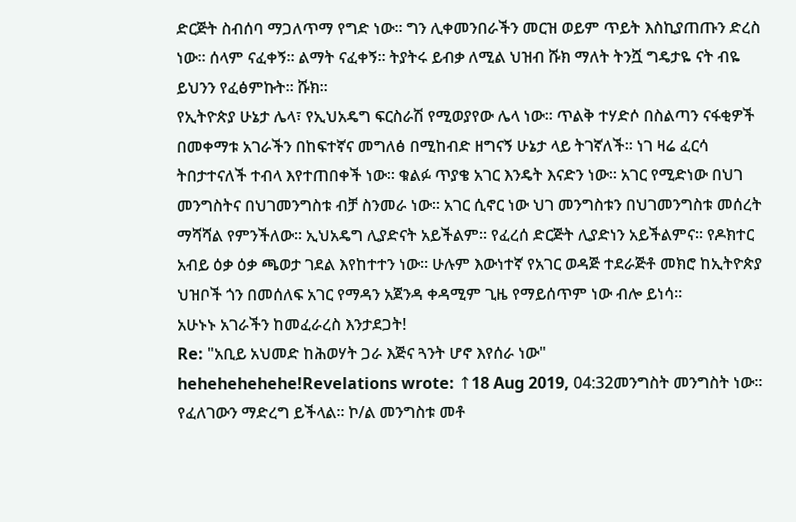ድርጅት ስብሰባ ማጋለጥማ የግድ ነው። ግን ሊቀመንበራችን መርዝ ወይም ጥይት እስኪያጠጡን ድረስ ነው። ሰላም ናፈቀኝ። ልማት ናፈቀኝ። ትያትሩ ይብቃ ለሚል ህዝብ ሹክ ማለት ትንሿ ግዴታዬ ናት ብዬ ይህንን የፈፅምኩት። ሹክ።
የኢትዮጵያ ሁኔታ ሌላ፣ የኢህአዴግ ፍርስራሽ የሚወያየው ሌላ ነው። ጥልቅ ተሃድሶ በስልጣን ናፋቂዎች በመቀማቱ አገራችን በከፍተኛና መግለፅ በሚከብድ ዘግናኝ ሁኔታ ላይ ትገኛለች። ነገ ዛሬ ፈርሳ ትበታተናለች ተብላ እየተጠበቀች ነው። ቁልፉ ጥያቄ አገር እንዴት እናድን ነው። አገር የሚድነው በህገ መንግስትና በህገመንግስቱ ብቻ ስንመራ ነው። አገር ሲኖር ነው ህገ መንግስቱን በህገመንግስቱ መሰረት ማሻሻል የምንችለው። ኢህአዴግ ሊያድናት አይችልም። የፈረሰ ድርጅት ሊያድነን አይችልምና። የዶክተር አብይ ዕቃ ዕቃ ጫወታ ገደል እየከተተን ነው። ሁሉም እውነተኛ የአገር ወዳጅ ተደራጅቶ መክሮ ከኢትዮጵያ ህዝቦች ጎን በመሰለፍ አገር የማዳን አጀንዳ ቀዳሚም ጊዜ የማይሰጥም ነው ብሎ ይነሳ።
አሁኑኑ አገራችን ከመፈራረስ እንታደጋት!
Re: "አቢይ አህመድ ከሕወሃት ጋራ እጅና ጓንት ሆኖ እየሰራ ነው"
hehehehehehe!Revelations wrote: ↑18 Aug 2019, 04:32መንግስት መንግስት ነው። የፈለገውን ማድረግ ይችላል። ኮ/ል መንግስቱ መቶ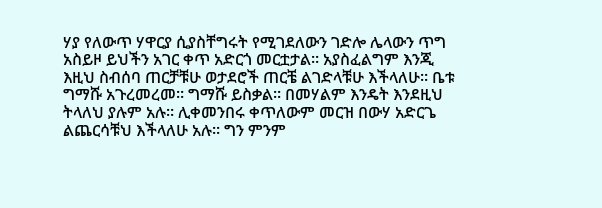ሃያ የለውጥ ሃዋርያ ሲያስቸግሩት የሚገደለውን ገድሎ ሌላውን ጥግ አስይዞ ይህችን አገር ቀጥ አድርጎ መርቷታል። አያስፈልግም እንጂ እዚህ ስብሰባ ጠርቻቹሁ ወታደሮች ጠርቼ ልገድላቹሁ እችላለሁ። ቤቱ ግማሹ አጉረመረመ። ግማሹ ይስቃል። በመሃልም እንዴት እንደዚህ ትላለህ ያሉም አሉ። ሊቀመንበሩ ቀጥለውም መርዝ በውሃ አድርጌ ልጨርሳቹህ እችላለሁ አሉ። ግን ምንም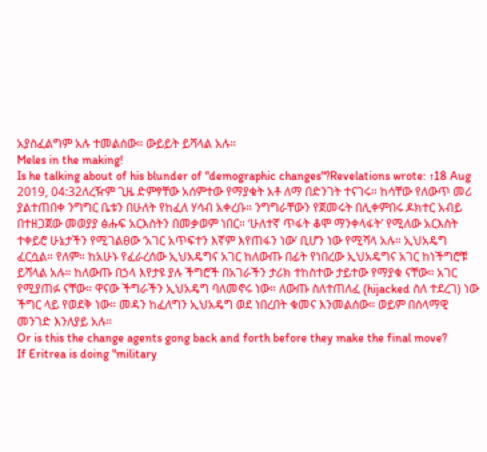አያስፈልግም አሉ ተመልሰው። ውይይት ይሻላል አሉ።
Meles in the making!
Is he talking about of his blunder of "demographic changes"?Revelations wrote: ↑18 Aug 2019, 04:32ለረዥም ጊዜ ድምፃቸው አሰምተው የማያቁት አቶ ለማ በድንገት ተናገሩ። ከሳቸው የለውጥ መሪ ያልተጠበቀ ንግግር ቤቱን በሁለት የከፈለ ሃሳብ አቀረቡ። ንግግራቸውን የጀመሩት በሊቀምበሩ ዶክተር አብይ በተዘጋጀው መወያያ ፅሑፍ አርእስትን በመቃወም ነበር። ‘ሁለተኛ ጥፋት ቆሞ ማንቀላፋት’ የሚለው አርእስት ተቀይሮ ሁኔታችን የሚገልፀው ‘አገር አጥፍተን እኛም እየጠፋን ነው’ ቢሆን ነው የሚሻላ አሉ። ኢህአዴግ ፈርሷል። የለም። ከአሁኑ የፈራረሰው ኢህአዴግና አገር ከለውጡ በፊት የነበረው ኢህአዴግና አገር ከነችግሮቹ ይሻላል አሉ። ከለውጡ በኃላ እየታዩ ያሉ ችግሮች በአገራችን ታሪክ ተከስተው ታይተው የማያቁ ናቸው። አገር የሚያጠፉ ናቸው። ዋናው ችግራችን ኢህአዴግ ባለመኖሩ ነው። ለውጡ ስለተጠለፈ (hijacked ስለ ተደረገ) ነው ችግር ላይ የወደቅ ነው። መዳን ከፈለግን ኢህአዴግ ወደ ነበረበት ቁመና እንመልሰው። ወይም በሰላማዊ መንገድ እንለያይ አሉ።
Or is this the change agents gong back and forth before they make the final move?
If Eritrea is doing "military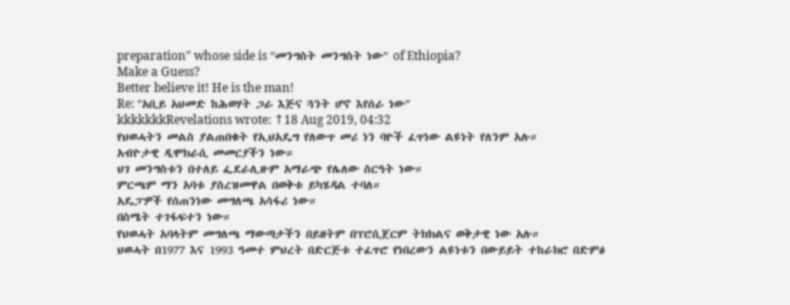preparation" whose side is "መንግስት መንግስት ነው" of Ethiopia?
Make a Guess?
Better believe it! He is the man!
Re: "አቢይ አህመድ ከሕወሃት ጋራ እጅና ጓንት ሆኖ እየሰራ ነው"
kkkkkkkRevelations wrote: ↑18 Aug 2019, 04:32
የህወሓትን መልስ ያልጠበቁት የኢህአዴግ የለውጥ መሪ ነን ባዮች ፈጥነው ልዩነት የለንም አሉ።
አብዮታዊ ዲሞክራሲ መመርያችን ነው።
ህገ መንግስቱን በተለይ ፌደራሊዙም አማራጭ የሌለው ስርዓት ነው።
ምርጫም ማን አባቱ ያስረዝመዋል በወቅቱ ይካሄዳል ተባለ።
አዴፓዎች የሰጠንነው መግለጫ አሳፋሪ ነው።
በስሜት ተገፋፍተን ነው።
የህወሓት አባላትም መግለጫ ማውጣታችን በይዘትም በፕሮሲጀርም ትክክልና ወቅታዊ ነው አሉ።
ህወሓት በ1977 እና 1993 ዓመተ ምህረት በድርጅቱ ተፈጥሮ የነበረውን ልዩነቱን በውይይት ተከራክሮ በድምፅ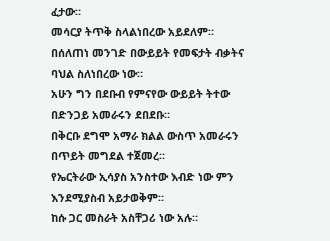ፈታው።
መሳርያ ትጥቅ ስላልነበረው አይደለም።
በሰለጠነ መንገድ በውይይት የመፍታት ብቃትና ባህል ስለነበረው ነው።
አሁን ግን በደቡብ የምናየው ውይይት ትተው በድንጋይ አመራሩን ደበደቡ።
በቅርቡ ደግሞ አማራ ክልል ውስጥ አመራሩን በጥይት መግደል ተጀመረ።
የኤርትራው ኢሳያስ አንስተው እብድ ነው ምን እንደሚያስብ አይታወቅም።
ከሱ ጋር መስራት አስቸጋሪ ነው አሉ።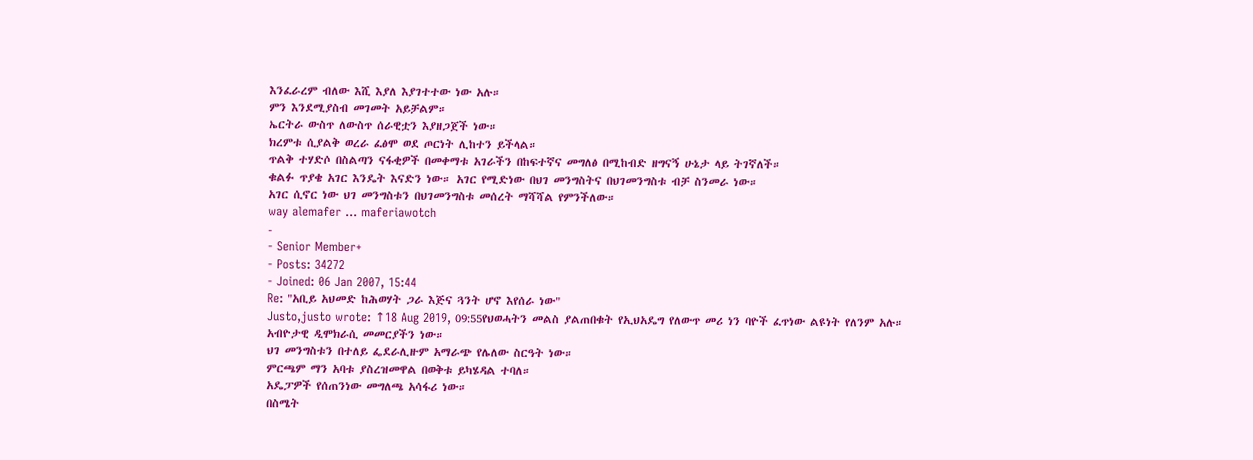እንፈራረም ብለው እሺ እያለ እያገተተው ነው አሉ።
ምን እንደሚያስብ መገመት አይቻልም።
ኤርትራ ውስጥ ለውስጥ ሰራዊቷን እያዘጋጀች ነው።
ክረምቱ ሲያልቅ ወረራ ፈፅሞ ወደ ጦርነት ሊከተን ይችላል።
ጥልቅ ተሃድሶ በስልጣን ናፋቂዎች በመቀማቱ አገራችን በከፍተኛና መግለፅ በሚከብድ ዘግናኝ ሁኔታ ላይ ትገኛለች።
ቁልፉ ጥያቄ አገር እንዴት እናድን ነው። አገር የሚድነው በህገ መንግስትና በህገመንግስቱ ብቻ ስንመራ ነው።
አገር ሲኖር ነው ህገ መንግስቱን በህገመንግስቱ መሰረት ማሻሻል የምንችለው።
way alemafer ... maferiawotch
-
- Senior Member+
- Posts: 34272
- Joined: 06 Jan 2007, 15:44
Re: "አቢይ አህመድ ከሕወሃት ጋራ እጅና ጓንት ሆኖ እየሰራ ነው"
Justo,justo wrote: ↑18 Aug 2019, 09:55የህወሓትን መልስ ያልጠበቁት የኢህአዴግ የለውጥ መሪ ነን ባዮች ፈጥነው ልዩነት የለንም አሉ።
አብዮታዊ ዲሞክራሲ መመርያችን ነው።
ህገ መንግስቱን በተለይ ፌደራሊዙም አማራጭ የሌለው ስርዓት ነው።
ምርጫም ማን አባቱ ያስረዝመዋል በወቅቱ ይካሄዳል ተባለ።
አዴፓዎች የሰጠንነው መግለጫ አሳፋሪ ነው።
በስሜት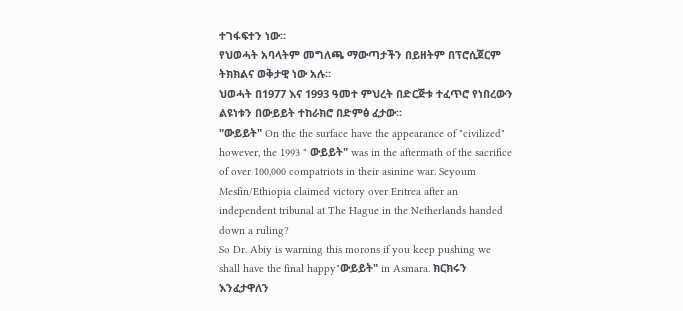ተገፋፍተን ነው።
የህወሓት አባላትም መግለጫ ማውጣታችን በይዘትም በፕሮሲጀርም ትክክልና ወቅታዊ ነው አሉ።
ህወሓት በ1977 እና 1993 ዓመተ ምህረት በድርጅቱ ተፈጥሮ የነበረውን ልዩነቱን በውይይት ተከራክሮ በድምፅ ፈታው።
"ውይይት" On the the surface have the appearance of "civilized" however, the 1993 " ውይይት" was in the aftermath of the sacrifice of over 100,000 compatriots in their asinine war. Seyoum Mesfin/Ethiopia claimed victory over Eritrea after an independent tribunal at The Hague in the Netherlands handed down a ruling?
So Dr. Abiy is warning this morons if you keep pushing we shall have the final happy"ውይይት" in Asmara. ክርክሩን እንፈታዋለን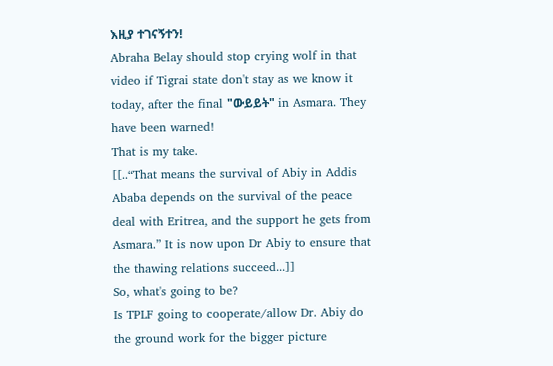እዚያ ተገናኝተን!
Abraha Belay should stop crying wolf in that video if Tigrai state don't stay as we know it today, after the final "ውይይት" in Asmara. They have been warned!
That is my take.
[[..“That means the survival of Abiy in Addis Ababa depends on the survival of the peace deal with Eritrea, and the support he gets from Asmara.” It is now upon Dr Abiy to ensure that the thawing relations succeed...]]
So, what's going to be?
Is TPLF going to cooperate/allow Dr. Abiy do the ground work for the bigger picture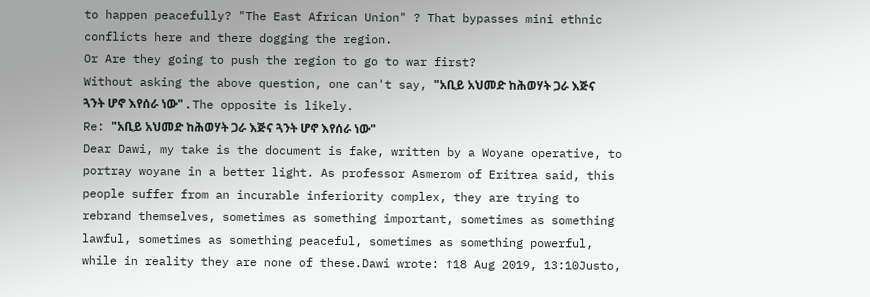to happen peacefully? "The East African Union" ? That bypasses mini ethnic conflicts here and there dogging the region.
Or Are they going to push the region to go to war first?
Without asking the above question, one can't say, "አቢይ አህመድ ከሕወሃት ጋራ እጅና ጓንት ሆኖ እየሰራ ነው" . The opposite is likely.
Re: "አቢይ አህመድ ከሕወሃት ጋራ እጅና ጓንት ሆኖ እየሰራ ነው"
Dear Dawi, my take is the document is fake, written by a Woyane operative, to portray woyane in a better light. As professor Asmerom of Eritrea said, this people suffer from an incurable inferiority complex, they are trying to rebrand themselves, sometimes as something important, sometimes as something lawful, sometimes as something peaceful, sometimes as something powerful, while in reality they are none of these.Dawi wrote: ↑18 Aug 2019, 13:10Justo,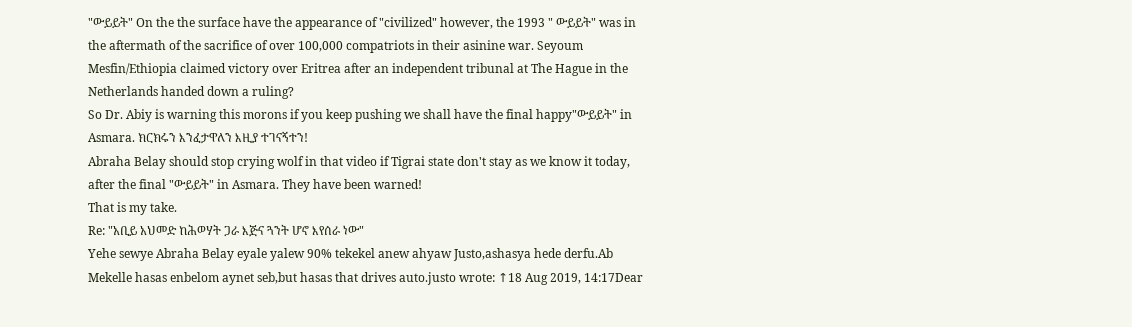"ውይይት" On the the surface have the appearance of "civilized" however, the 1993 " ውይይት" was in the aftermath of the sacrifice of over 100,000 compatriots in their asinine war. Seyoum Mesfin/Ethiopia claimed victory over Eritrea after an independent tribunal at The Hague in the Netherlands handed down a ruling?
So Dr. Abiy is warning this morons if you keep pushing we shall have the final happy"ውይይት" in Asmara. ክርክሩን እንፈታዋለን እዚያ ተገናኝተን!
Abraha Belay should stop crying wolf in that video if Tigrai state don't stay as we know it today, after the final "ውይይት" in Asmara. They have been warned!
That is my take.
Re: "አቢይ አህመድ ከሕወሃት ጋራ እጅና ጓንት ሆኖ እየሰራ ነው"
Yehe sewye Abraha Belay eyale yalew 90% tekekel anew ahyaw Justo,ashasya hede derfu.Ab Mekelle hasas enbelom aynet seb,but hasas that drives auto.justo wrote: ↑18 Aug 2019, 14:17Dear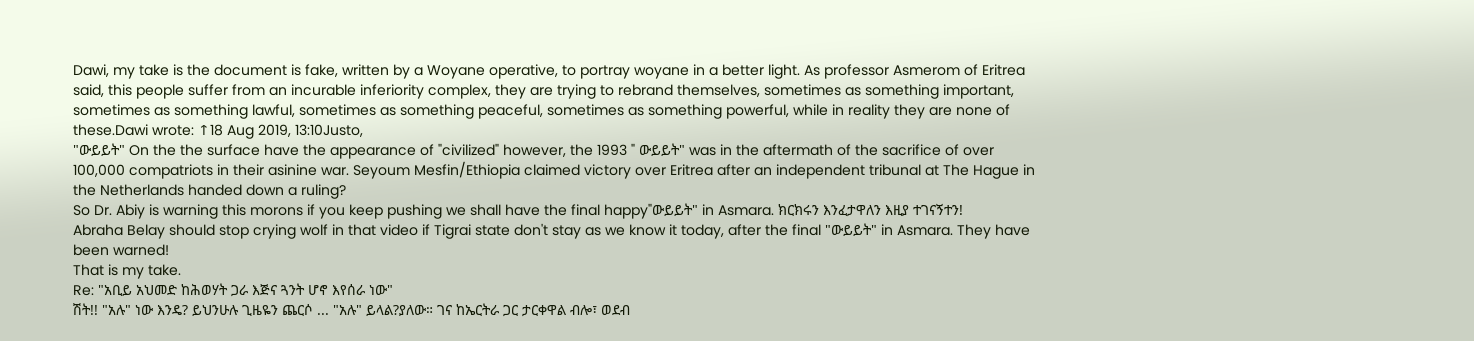Dawi, my take is the document is fake, written by a Woyane operative, to portray woyane in a better light. As professor Asmerom of Eritrea said, this people suffer from an incurable inferiority complex, they are trying to rebrand themselves, sometimes as something important, sometimes as something lawful, sometimes as something peaceful, sometimes as something powerful, while in reality they are none of these.Dawi wrote: ↑18 Aug 2019, 13:10Justo,
"ውይይት" On the the surface have the appearance of "civilized" however, the 1993 " ውይይት" was in the aftermath of the sacrifice of over 100,000 compatriots in their asinine war. Seyoum Mesfin/Ethiopia claimed victory over Eritrea after an independent tribunal at The Hague in the Netherlands handed down a ruling?
So Dr. Abiy is warning this morons if you keep pushing we shall have the final happy"ውይይት" in Asmara. ክርክሩን እንፈታዋለን እዚያ ተገናኝተን!
Abraha Belay should stop crying wolf in that video if Tigrai state don't stay as we know it today, after the final "ውይይት" in Asmara. They have been warned!
That is my take.
Re: "አቢይ አህመድ ከሕወሃት ጋራ እጅና ጓንት ሆኖ እየሰራ ነው"
ሽት!! "አሉ" ነው እንዴ? ይህንሁሉ ጊዜዬን ጨርሶ ... "አሉ" ይላል?ያለው። ገና ከኤርትራ ጋር ታርቀዋል ብሎ፣ ወደብ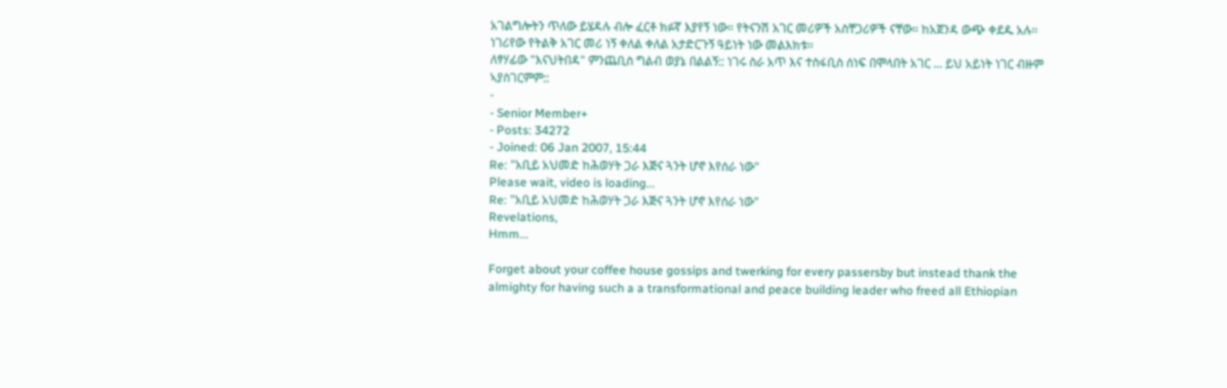አገልግሎትን ጥለው ይሄዳሉ ብሎ ፈርቶ ክፉኛ እያየኝ ነው። የትናንሽ አገር መሪዎች አስቸጋሪዎች ናቸው። ከአጀንዳ ውጭ ቀደዱ አሉ፡፡ ነገሪየው የትልቅ አገር መሪ ነኝ ቀለል ቀለል አታድርጉኝ ዓይነት ነው መልእክቱ።
ለፃሃፊው "እናህትበዳ" ምንጨቢስ ግልብ ወያኔ በልልኝ:: ነገሩ ስራ አጥ እና ተስፋቢስ ሰነፍ በሞላበት አገር ... ይህ አይነት ነገር ብዙም ኣያስገርምም::
-
- Senior Member+
- Posts: 34272
- Joined: 06 Jan 2007, 15:44
Re: "አቢይ አህመድ ከሕወሃት ጋራ እጅና ጓንት ሆኖ እየሰራ ነው"
Please wait, video is loading...
Re: "አቢይ አህመድ ከሕወሃት ጋራ እጅና ጓንት ሆኖ እየሰራ ነው"
Revelations,
Hmm...

Forget about your coffee house gossips and twerking for every passersby but instead thank the almighty for having such a a transformational and peace building leader who freed all Ethiopian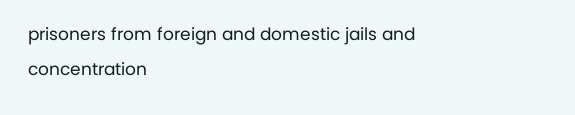prisoners from foreign and domestic jails and concentration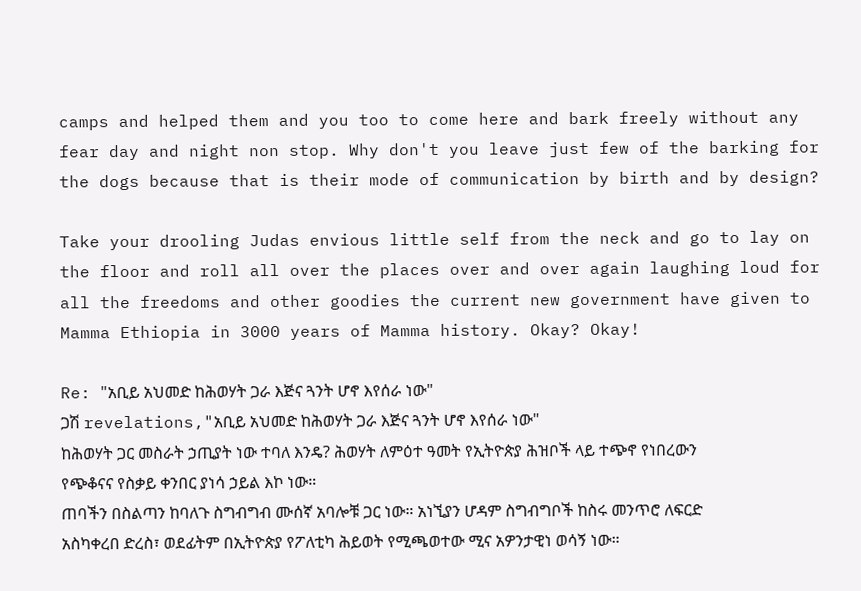camps and helped them and you too to come here and bark freely without any fear day and night non stop. Why don't you leave just few of the barking for the dogs because that is their mode of communication by birth and by design?

Take your drooling Judas envious little self from the neck and go to lay on the floor and roll all over the places over and over again laughing loud for all the freedoms and other goodies the current new government have given to Mamma Ethiopia in 3000 years of Mamma history. Okay? Okay!

Re: "አቢይ አህመድ ከሕወሃት ጋራ እጅና ጓንት ሆኖ እየሰራ ነው"
ጋሽ revelations,"አቢይ አህመድ ከሕወሃት ጋራ እጅና ጓንት ሆኖ እየሰራ ነው"
ከሕወሃት ጋር መስራት ኃጢያት ነው ተባለ እንዴ? ሕወሃት ለምዕተ ዓመት የኢትዮጵያ ሕዝቦች ላይ ተጭኖ የነበረውን የጭቆናና የስቃይ ቀንበር ያነሳ ኃይል እኮ ነው።
ጠባችን በስልጣን ከባለጉ ስግብግብ ሙሰኛ አባሎቹ ጋር ነው። አነኚያን ሆዳም ስግብግቦች ከስሩ መንጥሮ ለፍርድ አስካቀረበ ድረስ፣ ወደፊትም በኢትዮጵያ የፖለቲካ ሕይወት የሚጫወተው ሚና አዎንታዊነ ወሳኝ ነው።